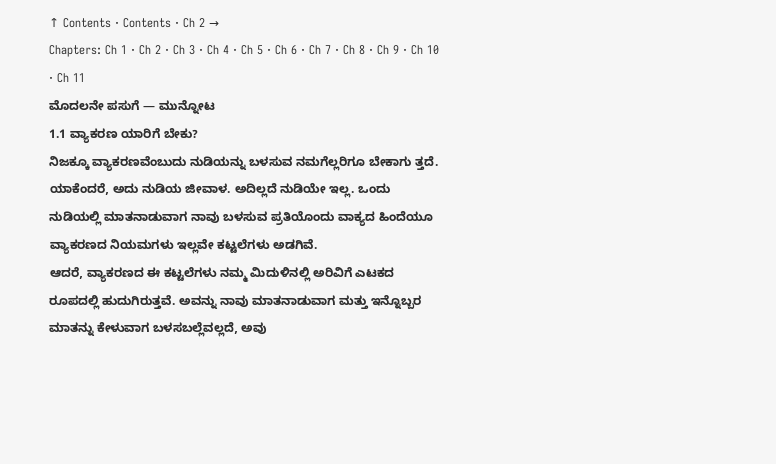↑ Contents · Contents · Ch 2 →
Chapters: Ch 1 · Ch 2 · Ch 3 · Ch 4 · Ch 5 · Ch 6 · Ch 7 · Ch 8 · Ch 9 · Ch 10 · Ch 11
ಮೊದಲನೇ ಪಸುಗೆ — ಮುನ್ನೋಟ
1.1 ವ್ಯಾಕರಣ ಯಾರಿಗೆ ಬೇಕು?
ನಿಜಕ್ಕೂ ವ್ಯಾಕರಣವೆಂಬುದು ನುಡಿಯನ್ನು ಬಳಸುವ ನಮಗೆಲ್ಲರಿಗೂ ಬೇಕಾಗು ತ್ತದೆ. ಯಾಕೆಂದರೆ, ಅದು ನುಡಿಯ ಜೀವಾಳ. ಅದಿಲ್ಲದೆ ನುಡಿಯೇ ಇಲ್ಲ. ಒಂದು ನುಡಿಯಲ್ಲಿ ಮಾತನಾಡುವಾಗ ನಾವು ಬಳಸುವ ಪ್ರತಿಯೊಂದು ವಾಕ್ಯದ ಹಿಂದೆಯೂ ವ್ಯಾಕರಣದ ನಿಯಮಗಳು ಇಲ್ಲವೇ ಕಟ್ಟಲೆಗಳು ಅಡಗಿವೆ.
ಆದರೆ, ವ್ಯಾಕರಣದ ಈ ಕಟ್ಟಲೆಗಳು ನಮ್ಮ ಮಿದುಳಿನಲ್ಲಿ ಅರಿವಿಗೆ ಎಟಕದ ರೂಪದಲ್ಲಿ ಹುದುಗಿರುತ್ತವೆ. ಅವನ್ನು ನಾವು ಮಾತನಾಡುವಾಗ ಮತ್ತು ಇನ್ನೊಬ್ಬರ ಮಾತನ್ನು ಕೇಳುವಾಗ ಬಳಸಬಲ್ಲೆವಲ್ಲದೆ, ಅವು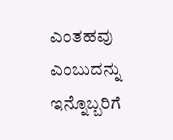ಎಂತಹವು ಎಂಬುದನ್ನು ಇನ್ನೊಬ್ಬರಿಗೆ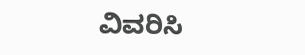ವಿವರಿಸಿ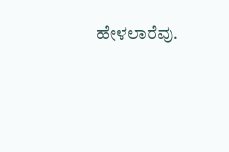ಹೇಳಲಾರೆವು.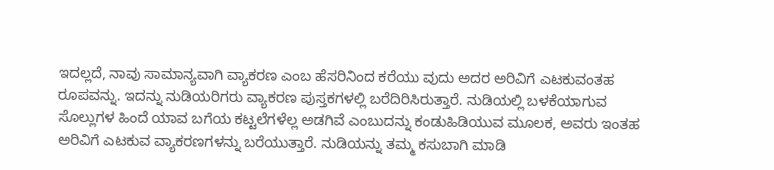ಇದಲ್ಲದೆ, ನಾವು ಸಾಮಾನ್ಯವಾಗಿ ವ್ಯಾಕರಣ ಎಂಬ ಹೆಸರಿನಿಂದ ಕರೆಯು ವುದು ಅದರ ಅರಿವಿಗೆ ಎಟಕುವಂತಹ ರೂಪವನ್ನು. ಇದನ್ನು ನುಡಿಯರಿಗರು ವ್ಯಾಕರಣ ಪುಸ್ತಕಗಳಲ್ಲಿ ಬರೆದಿರಿಸಿರುತ್ತಾರೆ. ನುಡಿಯಲ್ಲಿ ಬಳಕೆಯಾಗುವ ಸೊಲ್ಲುಗಳ ಹಿಂದೆ ಯಾವ ಬಗೆಯ ಕಟ್ಟಲೆಗಳೆಲ್ಲ ಅಡಗಿವೆ ಎಂಬುದನ್ನು ಕಂಡುಹಿಡಿಯುವ ಮೂಲಕ, ಅವರು ಇಂತಹ ಅರಿವಿಗೆ ಎಟಕುವ ವ್ಯಾಕರಣಗಳನ್ನು ಬರೆಯುತ್ತಾರೆ. ನುಡಿಯನ್ನು ತಮ್ಮ ಕಸುಬಾಗಿ ಮಾಡಿ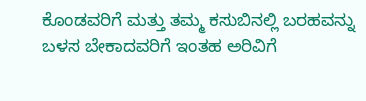ಕೊಂಡವರಿಗೆ ಮತ್ತು ತಮ್ಮ ಕಸುಬಿನಲ್ಲಿ ಬರಹವನ್ನು ಬಳಸ ಬೇಕಾದವರಿಗೆ ಇಂತಹ ಅರಿವಿಗೆ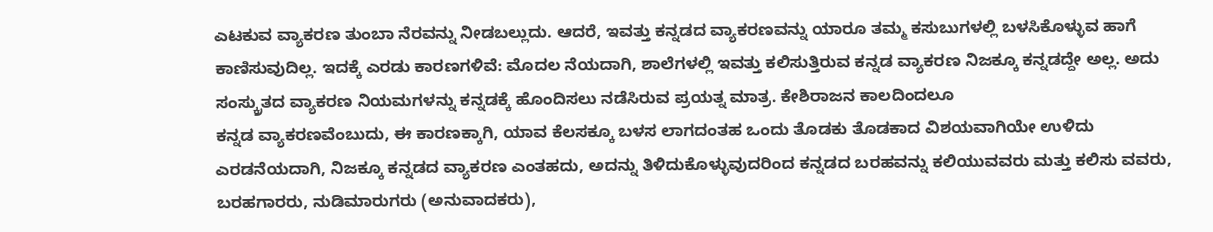ಎಟಕುವ ವ್ಯಾಕರಣ ತುಂಬಾ ನೆರವನ್ನು ನೀಡಬಲ್ಲುದು. ಆದರೆ, ಇವತ್ತು ಕನ್ನಡದ ವ್ಯಾಕರಣವನ್ನು ಯಾರೂ ತಮ್ಮ ಕಸುಬುಗಳಲ್ಲಿ ಬಳಸಿಕೊಳ್ಳುವ ಹಾಗೆ ಕಾಣಿಸುವುದಿಲ್ಲ. ಇದಕ್ಕೆ ಎರಡು ಕಾರಣಗಳಿವೆ: ಮೊದಲ ನೆಯದಾಗಿ, ಶಾಲೆಗಳಲ್ಲಿ ಇವತ್ತು ಕಲಿಸುತ್ತಿರುವ ಕನ್ನಡ ವ್ಯಾಕರಣ ನಿಜಕ್ಕೂ ಕನ್ನಡದ್ದೇ ಅಲ್ಲ. ಅದು ಸಂಸ್ಕ್ರುತದ ವ್ಯಾಕರಣ ನಿಯಮಗಳನ್ನು ಕನ್ನಡಕ್ಕೆ ಹೊಂದಿಸಲು ನಡೆಸಿರುವ ಪ್ರಯತ್ನ ಮಾತ್ರ. ಕೇಶಿರಾಜನ ಕಾಲದಿಂದಲೂ
ಕನ್ನಡ ವ್ಯಾಕರಣವೆಂಬುದು, ಈ ಕಾರಣಕ್ಕಾಗಿ, ಯಾವ ಕೆಲಸಕ್ಕೂ ಬಳಸ ಲಾಗದಂತಹ ಒಂದು ತೊಡಕು ತೊಡಕಾದ ವಿಶಯವಾಗಿಯೇ ಉಳಿದು
ಎರಡನೆಯದಾಗಿ, ನಿಜಕ್ಕೂ ಕನ್ನಡದ ವ್ಯಾಕರಣ ಎಂತಹದು, ಅದನ್ನು ತಿಳಿದುಕೊಳ್ಳುವುದರಿಂದ ಕನ್ನಡದ ಬರಹವನ್ನು ಕಲಿಯುವವರು ಮತ್ತು ಕಲಿಸು ವವರು, ಬರಹಗಾರರು, ನುಡಿಮಾರುಗರು (ಅನುವಾದಕರು),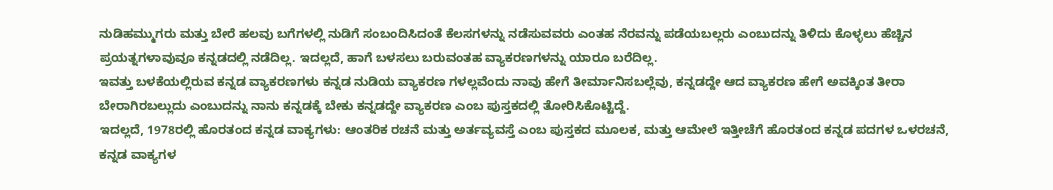ನುಡಿಹಮ್ಮುಗರು ಮತ್ತು ಬೇರೆ ಹಲವು ಬಗೆಗಳಲ್ಲಿ ನುಡಿಗೆ ಸಂಬಂದಿಸಿದಂತೆ ಕೆಲಸಗಳನ್ನು ನಡೆಸುವವರು ಎಂತಹ ನೆರವನ್ನು ಪಡೆಯಬಲ್ಲರು ಎಂಬುದನ್ನು ತಿಳಿದು ಕೊಳ್ಳಲು ಹೆಚ್ಚಿನ ಪ್ರಯತ್ನಗಳಾವುವೂ ಕನ್ನಡದಲ್ಲಿ ನಡೆದಿಲ್ಲ. ಇದಲ್ಲದೆ, ಹಾಗೆ ಬಳಸಲು ಬರುವಂತಹ ವ್ಯಾಕರಣಗಳನ್ನು ಯಾರೂ ಬರೆದಿಲ್ಲ.
ಇವತ್ತು ಬಳಕೆಯಲ್ಲಿರುವ ಕನ್ನಡ ವ್ಯಾಕರಣಗಳು ಕನ್ನಡ ನುಡಿಯ ವ್ಯಾಕರಣ ಗಳಲ್ಲವೆಂದು ನಾವು ಹೇಗೆ ತೀರ್ಮಾನಿಸಬಲ್ಲೆವು, ಕನ್ನಡದ್ದೇ ಆದ ವ್ಯಾಕರಣ ಹೇಗೆ ಅವಕ್ಕಿಂತ ತೀರಾ ಬೇರಾಗಿರಬಲ್ಲುದು ಎಂಬುದನ್ನು ನಾನು ಕನ್ನಡಕ್ಕೆ ಬೇಕು ಕನ್ನಡದ್ದೇ ವ್ಯಾಕರಣ ಎಂಬ ಪುಸ್ತಕದಲ್ಲಿ ತೋರಿಸಿಕೊಟ್ಟಿದ್ದೆ.
ಇದಲ್ಲದೆ, 1978ರಲ್ಲಿ ಹೊರತಂದ ಕನ್ನಡ ವಾಕ್ಯಗಳು: ಆಂತರಿಕ ರಚನೆ ಮತ್ತು ಅರ್ತವ್ಯವಸ್ತೆ ಎಂಬ ಪುಸ್ತಕದ ಮೂಲಕ, ಮತ್ತು ಆಮೇಲೆ ಇತ್ತೀಚೆಗೆ ಹೊರತಂದ ಕನ್ನಡ ಪದಗಳ ಒಳರಚನೆ, ಕನ್ನಡ ವಾಕ್ಯಗಳ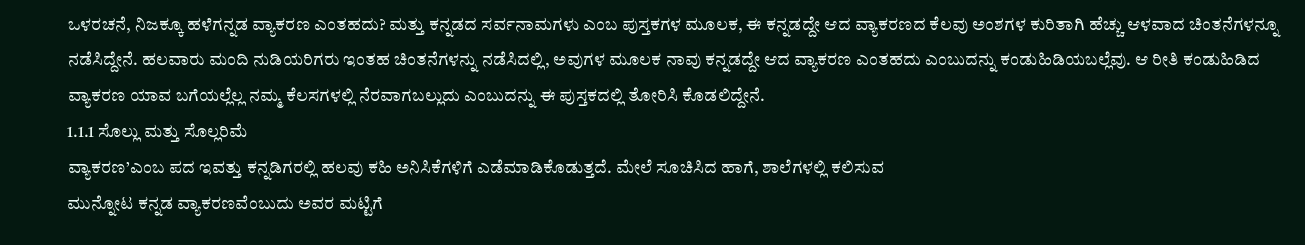ಒಳರಚನೆ, ನಿಜಕ್ಕೂ ಹಳೆಗನ್ನಡ ವ್ಯಾಕರಣ ಎಂತಹದು? ಮತ್ತು ಕನ್ನಡದ ಸರ್ವನಾಮಗಳು ಎಂಬ ಪುಸ್ತಕಗಳ ಮೂಲಕ, ಈ ಕನ್ನಡದ್ದೇ ಆದ ವ್ಯಾಕರಣದ ಕೆಲವು ಅಂಶಗಳ ಕುರಿತಾಗಿ ಹೆಚ್ಚು ಆಳವಾದ ಚಿಂತನೆಗಳನ್ನೂ ನಡೆಸಿದ್ದೇನೆ. ಹಲವಾರು ಮಂದಿ ನುಡಿಯರಿಗರು ಇಂತಹ ಚಿಂತನೆಗಳನ್ನು ನಡೆಸಿದಲ್ಲಿ, ಅವುಗಳ ಮೂಲಕ ನಾವು ಕನ್ನಡದ್ದೇ ಆದ ವ್ಯಾಕರಣ ಎಂತಹದು ಎಂಬುದನ್ನು ಕಂಡುಹಿಡಿಯಬಲ್ಲೆವು. ಆ ರೀತಿ ಕಂಡುಹಿಡಿದ ವ್ಯಾಕರಣ ಯಾವ ಬಗೆಯಲ್ಲೆಲ್ಲ ನಮ್ಮ ಕೆಲಸಗಳಲ್ಲಿ ನೆರವಾಗಬಲ್ಲುದು ಎಂಬುದನ್ನು ಈ ಪುಸ್ತಕದಲ್ಲಿ ತೋರಿಸಿ ಕೊಡಲಿದ್ದೇನೆ.
1.1.1 ಸೊಲ್ಲು ಮತ್ತು ಸೊಲ್ಲರಿಮೆ
ವ್ಯಾಕರಣ’ಎಂಬ ಪದ ಇವತ್ತು ಕನ್ನಡಿಗರಲ್ಲಿ ಹಲವು ಕಹಿ ಅನಿಸಿಕೆಗಳಿಗೆ ಎಡೆಮಾಡಿಕೊಡುತ್ತದೆ. ಮೇಲೆ ಸೂಚಿಸಿದ ಹಾಗೆ, ಶಾಲೆಗಳಲ್ಲಿ ಕಲಿಸುವ
ಮುನ್ನೋಟ ಕನ್ನಡ ವ್ಯಾಕರಣವೆಂಬುದು ಅವರ ಮಟ್ಟಿಗೆ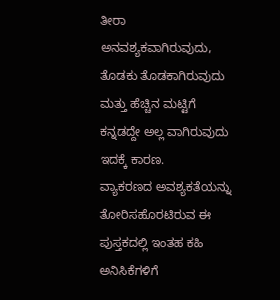ತೀರಾ ಅನವಶ್ಯಕವಾಗಿರುವುದು, ತೊಡಕು ತೊಡಕಾಗಿರುವುದು ಮತ್ತು ಹೆಚ್ಚಿನ ಮಟ್ಟಿಗೆ ಕನ್ನಡದ್ದೇ ಅಲ್ಲ ವಾಗಿರುವುದು ಇದಕ್ಕೆ ಕಾರಣ.
ವ್ಯಾಕರಣದ ಅವಶ್ಯಕತೆಯನ್ನು ತೋರಿಸಹೊರಟಿರುವ ಈ ಪುಸ್ತಕದಲ್ಲಿ ಇಂತಹ ಕಹಿ ಅನಿಸಿಕೆಗಳಿಗೆ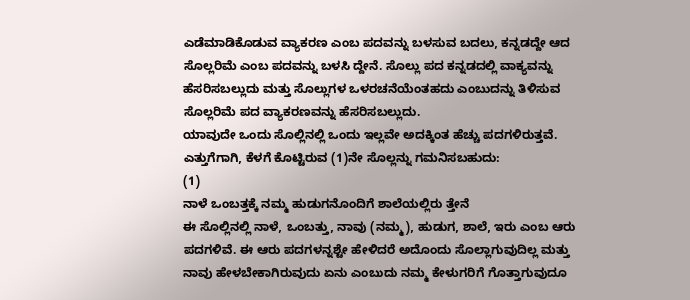ಎಡೆಮಾಡಿಕೊಡುವ ವ್ಯಾಕರಣ ಎಂಬ ಪದವನ್ನು ಬಳಸುವ ಬದಲು, ಕನ್ನಡದ್ದೇ ಆದ ಸೊಲ್ಲರಿಮೆ ಎಂಬ ಪದವನ್ನು ಬಳಸಿ ದ್ದೇನೆ. ಸೊಲ್ಲು ಪದ ಕನ್ನಡದಲ್ಲಿ ವಾಕ್ಯವನ್ನು ಹೆಸರಿಸಬಲ್ಲುದು ಮತ್ತು ಸೊಲ್ಲುಗಳ ಒಳರಚನೆಯೆಂತಹದು ಎಂಬುದನ್ನು ತಿಳಿಸುವ ಸೊಲ್ಲರಿಮೆ ಪದ ವ್ಯಾಕರಣವನ್ನು ಹೆಸರಿಸಬಲ್ಲುದು.
ಯಾವುದೇ ಒಂದು ಸೊಲ್ಲಿನಲ್ಲಿ ಒಂದು ಇಲ್ಲವೇ ಅದಕ್ಕಿಂತ ಹೆಚ್ಚು ಪದಗಳಿರುತ್ತವೆ. ಎತ್ತುಗೆಗಾಗಿ, ಕೆಳಗೆ ಕೊಟ್ಟಿರುವ (1)ನೇ ಸೊಲ್ಲನ್ನು ಗಮನಿಸಬಹುದು:
(1)
ನಾಳೆ ಒಂಬತ್ತಕ್ಕೆ ನಮ್ಮ ಹುಡುಗನೊಂದಿಗೆ ಶಾಲೆಯಲ್ಲಿರು ತ್ತೇನೆ
ಈ ಸೊಲ್ಲಿನಲ್ಲಿ ನಾಳೆ, ಒಂಬತ್ತು, ನಾವು (ನಮ್ಮ), ಹುಡುಗ, ಶಾಲೆ, ಇರು ಎಂಬ ಆರು ಪದಗಳಿವೆ. ಈ ಆರು ಪದಗಳನ್ನಶ್ಟೇ ಹೇಳಿದರೆ ಅದೊಂದು ಸೊಲ್ಲಾಗುವುದಿಲ್ಲ ಮತ್ತು ನಾವು ಹೇಳಬೇಕಾಗಿರುವುದು ಏನು ಎಂಬುದು ನಮ್ಮ ಕೇಳುಗರಿಗೆ ಗೊತ್ತಾಗುವುದೂ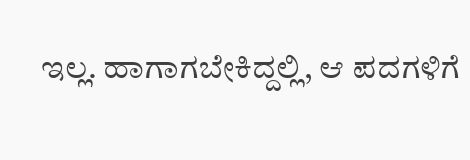ಇಲ್ಲ. ಹಾಗಾಗಬೇಕಿದ್ದಲ್ಲಿ, ಆ ಪದಗಳಿಗೆ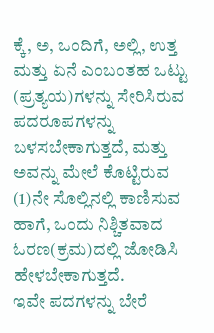ಕ್ಕೆ, ಅ, ಒಂದಿಗೆ, ಅಲ್ಲಿ, ಉತ್ತ ಮತ್ತು ಏನೆ ಎಂಬಂತಹ ಒಟ್ಟು (ಪ್ರತ್ಯಯ)ಗಳನ್ನು ಸೇರಿಸಿರುವ ಪದರೂಪಗಳನ್ನು ಬಳಸಬೇಕಾಗುತ್ತದೆ, ಮತ್ತು ಅವನ್ನು ಮೇಲೆ ಕೊಟ್ಟಿರುವ (1)ನೇ ಸೊಲ್ಲಿನಲ್ಲಿ ಕಾಣಿಸುವ ಹಾಗೆ, ಒಂದು ನಿಶ್ಚಿತವಾದ ಓರಣ(ಕ್ರಮ)ದಲ್ಲಿ ಜೋಡಿಸಿ ಹೇಳಬೇಕಾಗುತ್ತದೆ.
ಇವೇ ಪದಗಳನ್ನು ಬೇರೆ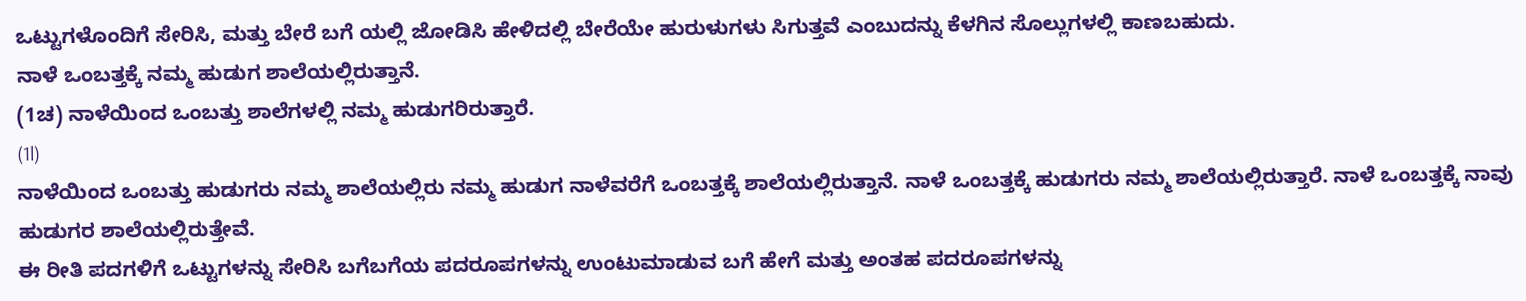ಒಟ್ಟುಗಳೊಂದಿಗೆ ಸೇರಿಸಿ, ಮತ್ತು ಬೇರೆ ಬಗೆ ಯಲ್ಲಿ ಜೋಡಿಸಿ ಹೇಳಿದಲ್ಲಿ ಬೇರೆಯೇ ಹುರುಳುಗಳು ಸಿಗುತ್ತವೆ ಎಂಬುದನ್ನು ಕೆಳಗಿನ ಸೊಲ್ಲುಗಳಲ್ಲಿ ಕಾಣಬಹುದು.
ನಾಳೆ ಒಂಬತ್ತಕ್ಕೆ ನಮ್ಮ ಹುಡುಗ ಶಾಲೆಯಲ್ಲಿರುತ್ತಾನೆ.
(1ಚ) ನಾಳೆಯಿಂದ ಒಂಬತ್ತು ಶಾಲೆಗಳಲ್ಲಿ ನಮ್ಮ ಹುಡುಗರಿರುತ್ತಾರೆ.
(1l)
ನಾಳೆಯಿಂದ ಒಂಬತ್ತು ಹುಡುಗರು ನಮ್ಮ ಶಾಲೆಯಲ್ಲಿರು ನಮ್ಮ ಹುಡುಗ ನಾಳೆವರೆಗೆ ಒಂಬತ್ತಕ್ಕೆ ಶಾಲೆಯಲ್ಲಿರುತ್ತಾನೆ. ನಾಳೆ ಒಂಬತ್ತಕ್ಕೆ ಹುಡುಗರು ನಮ್ಮ ಶಾಲೆಯಲ್ಲಿರುತ್ತಾರೆ. ನಾಳೆ ಒಂಬತ್ತಕ್ಕೆ ನಾವು ಹುಡುಗರ ಶಾಲೆಯಲ್ಲಿರುತ್ತೇವೆ.
ಈ ರೀತಿ ಪದಗಳಿಗೆ ಒಟ್ಟುಗಳನ್ನು ಸೇರಿಸಿ ಬಗೆಬಗೆಯ ಪದರೂಪಗಳನ್ನು ಉಂಟುಮಾಡುವ ಬಗೆ ಹೇಗೆ ಮತ್ತು ಅಂತಹ ಪದರೂಪಗಳನ್ನು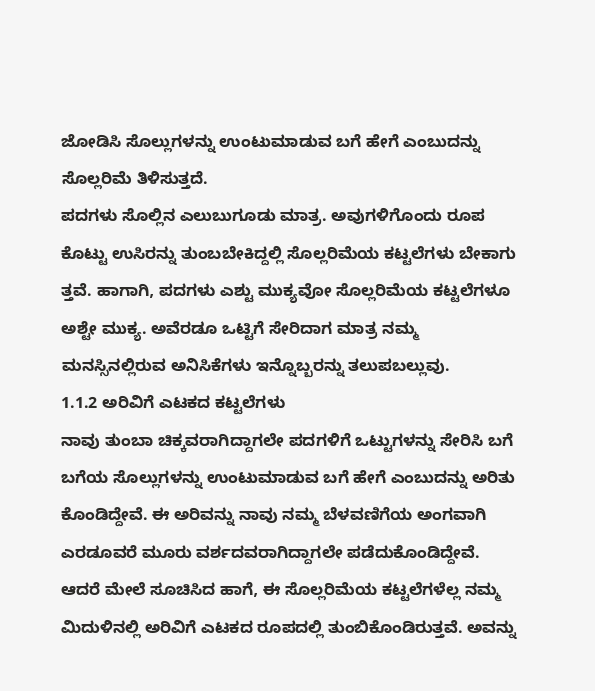ಜೋಡಿಸಿ ಸೊಲ್ಲುಗಳನ್ನು ಉಂಟುಮಾಡುವ ಬಗೆ ಹೇಗೆ ಎಂಬುದನ್ನು ಸೊಲ್ಲರಿಮೆ ತಿಳಿಸುತ್ತದೆ.
ಪದಗಳು ಸೊಲ್ಲಿನ ಎಲುಬುಗೂಡು ಮಾತ್ರ. ಅವುಗಳಿಗೊಂದು ರೂಪ ಕೊಟ್ಟು ಉಸಿರನ್ನು ತುಂಬಬೇಕಿದ್ದಲ್ಲಿ ಸೊಲ್ಲರಿಮೆಯ ಕಟ್ಟಲೆಗಳು ಬೇಕಾಗು ತ್ತವೆ. ಹಾಗಾಗಿ, ಪದಗಳು ಎಶ್ಟು ಮುಕ್ಯವೋ ಸೊಲ್ಲರಿಮೆಯ ಕಟ್ಟಲೆಗಳೂ ಅಶ್ಟೇ ಮುಕ್ಯ. ಅವೆರಡೂ ಒಟ್ಟಿಗೆ ಸೇರಿದಾಗ ಮಾತ್ರ ನಮ್ಮ ಮನಸ್ಸಿನಲ್ಲಿರುವ ಅನಿಸಿಕೆಗಳು ಇನ್ನೊಬ್ಬರನ್ನು ತಲುಪಬಲ್ಲುವು.
1.1.2 ಅರಿವಿಗೆ ಎಟಕದ ಕಟ್ಟಲೆಗಳು
ನಾವು ತುಂಬಾ ಚಿಕ್ಕವರಾಗಿದ್ದಾಗಲೇ ಪದಗಳಿಗೆ ಒಟ್ಟುಗಳನ್ನು ಸೇರಿಸಿ ಬಗೆ ಬಗೆಯ ಸೊಲ್ಲುಗಳನ್ನು ಉಂಟುಮಾಡುವ ಬಗೆ ಹೇಗೆ ಎಂಬುದನ್ನು ಅರಿತು ಕೊಂಡಿದ್ದೇವೆ. ಈ ಅರಿವನ್ನು ನಾವು ನಮ್ಮ ಬೆಳವಣಿಗೆಯ ಅಂಗವಾಗಿ ಎರಡೂವರೆ ಮೂರು ವರ್ಶದವರಾಗಿದ್ದಾಗಲೇ ಪಡೆದುಕೊಂಡಿದ್ದೇವೆ.
ಆದರೆ ಮೇಲೆ ಸೂಚಿಸಿದ ಹಾಗೆ, ಈ ಸೊಲ್ಲರಿಮೆಯ ಕಟ್ಟಲೆಗಳೆಲ್ಲ ನಮ್ಮ ಮಿದುಳಿನಲ್ಲಿ ಅರಿವಿಗೆ ಎಟಕದ ರೂಪದಲ್ಲಿ ತುಂಬಿಕೊಂಡಿರುತ್ತವೆ. ಅವನ್ನು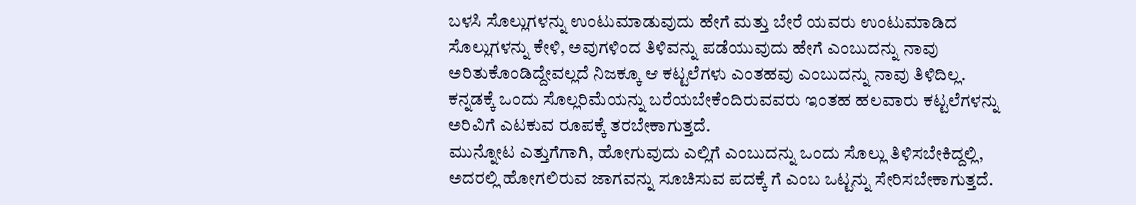ಬಳಸಿ ಸೊಲ್ಲುಗಳನ್ನು ಉಂಟುಮಾಡುವುದು ಹೇಗೆ ಮತ್ತು ಬೇರೆ ಯವರು ಉಂಟುಮಾಡಿದ ಸೊಲ್ಲುಗಳನ್ನು ಕೇಳಿ, ಅವುಗಳಿಂದ ತಿಳಿವನ್ನು ಪಡೆಯುವುದು ಹೇಗೆ ಎಂಬುದನ್ನು ನಾವು ಅರಿತುಕೊಂಡಿದ್ದೇವಲ್ಲದೆ ನಿಜಕ್ಕೂ ಆ ಕಟ್ಟಲೆಗಳು ಎಂತಹವು ಎಂಬುದನ್ನು ನಾವು ತಿಳಿದಿಲ್ಲ.
ಕನ್ನಡಕ್ಕೆ ಒಂದು ಸೊಲ್ಲರಿಮೆಯನ್ನು ಬರೆಯಬೇಕೆಂದಿರುವವರು ಇಂತಹ ಹಲವಾರು ಕಟ್ಟಲೆಗಳನ್ನು ಅರಿವಿಗೆ ಎಟಕುವ ರೂಪಕ್ಕೆ ತರಬೇಕಾಗುತ್ತದೆ.
ಮುನ್ನೋಟ ಎತ್ತುಗೆಗಾಗಿ, ಹೋಗುವುದು ಎಲ್ಲಿಗೆ ಎಂಬುದನ್ನು ಒಂದು ಸೊಲ್ಲು ತಿಳಿಸಬೇಕಿದ್ದಲ್ಲಿ, ಅದರಲ್ಲಿ ಹೋಗಲಿರುವ ಜಾಗವನ್ನು ಸೂಚಿಸುವ ಪದಕ್ಕೆ ಗೆ ಎಂಬ ಒಟ್ಟನ್ನು ಸೇರಿಸಬೇಕಾಗುತ್ತದೆ.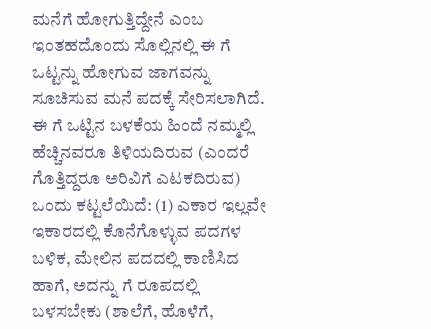ಮನೆಗೆ ಹೋಗುತ್ತಿದ್ದೇನೆ ಎಂಬ ಇಂತಹದೊಂದು ಸೊಲ್ಲಿನಲ್ಲಿ ಈ ಗೆ ಒಟ್ಟನ್ನು ಹೋಗುವ ಜಾಗವನ್ನು ಸೂಚಿಸುವ ಮನೆ ಪದಕ್ಕೆ ಸೇರಿಸಲಾಗಿದೆ.
ಈ ಗೆ ಒಟ್ಟಿನ ಬಳಕೆಯ ಹಿಂದೆ ನಮ್ಮಲ್ಲಿ ಹೆಚ್ಚಿನವರೂ ತಿಳಿಯದಿರುವ (ಎಂದರೆ ಗೊತ್ತಿದ್ದರೂ ಅರಿವಿಗೆ ಎಟಕದಿರುವ) ಒಂದು ಕಟ್ಟಲೆಯಿದೆ: (1) ಎಕಾರ ಇಲ್ಲವೇ ಇಕಾರದಲ್ಲಿ ಕೊನೆಗೊಳ್ಳುವ ಪದಗಳ ಬಳಿಕ, ಮೇಲಿನ ಪದದಲ್ಲಿ ಕಾಣಿಸಿದ ಹಾಗೆ, ಅದನ್ನು ಗೆ ರೂಪದಲ್ಲಿ ಬಳಸಬೇಕು (ಶಾಲೆಗೆ, ಹೊಳೆಗೆ,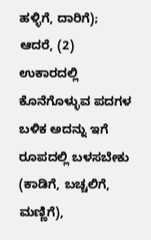ಹಳ್ಳಿಗೆ, ದಾರಿಗೆ); ಆದರೆ, (2) ಉಕಾರದಲ್ಲಿ ಕೊನೆಗೊಳ್ಳುವ ಪದಗಳ ಬಳಿಕ ಅದನ್ನು ಇಗೆ ರೂಪದಲ್ಲಿ ಬಳಸಬೇಕು (ಕಾಡಿಗೆ, ಬಚ್ಚಲಿಗೆ, ಮಣ್ಣಿಗೆ),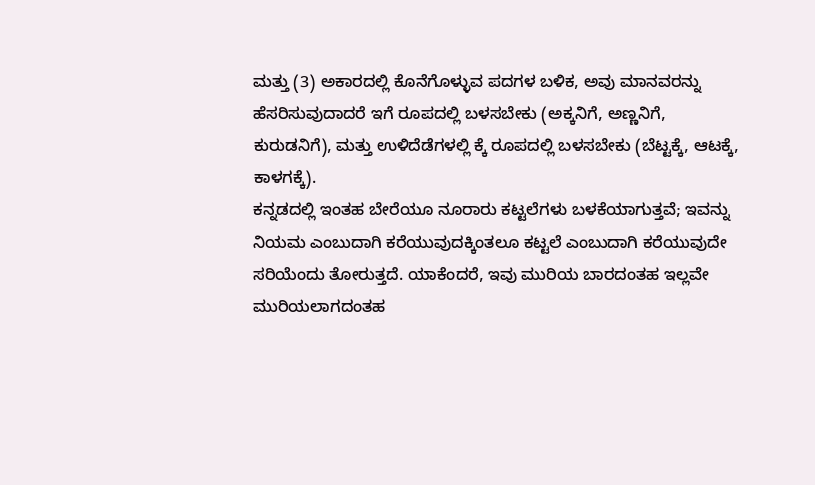ಮತ್ತು (3) ಅಕಾರದಲ್ಲಿ ಕೊನೆಗೊಳ್ಳುವ ಪದಗಳ ಬಳಿಕ, ಅವು ಮಾನವರನ್ನು ಹೆಸರಿಸುವುದಾದರೆ ಇಗೆ ರೂಪದಲ್ಲಿ ಬಳಸಬೇಕು (ಅಕ್ಕನಿಗೆ, ಅಣ್ಣನಿಗೆ, ಕುರುಡನಿಗೆ), ಮತ್ತು ಉಳಿದೆಡೆಗಳಲ್ಲಿ ಕ್ಕೆ ರೂಪದಲ್ಲಿ ಬಳಸಬೇಕು (ಬೆಟ್ಟಕ್ಕೆ, ಆಟಕ್ಕೆ, ಕಾಳಗಕ್ಕೆ).
ಕನ್ನಡದಲ್ಲಿ ಇಂತಹ ಬೇರೆಯೂ ನೂರಾರು ಕಟ್ಟಲೆಗಳು ಬಳಕೆಯಾಗುತ್ತವೆ; ಇವನ್ನು ನಿಯಮ ಎಂಬುದಾಗಿ ಕರೆಯುವುದಕ್ಕಿಂತಲೂ ಕಟ್ಟಲೆ ಎಂಬುದಾಗಿ ಕರೆಯುವುದೇ ಸರಿಯೆಂದು ತೋರುತ್ತದೆ. ಯಾಕೆಂದರೆ, ಇವು ಮುರಿಯ ಬಾರದಂತಹ ಇಲ್ಲವೇ ಮುರಿಯಲಾಗದಂತಹ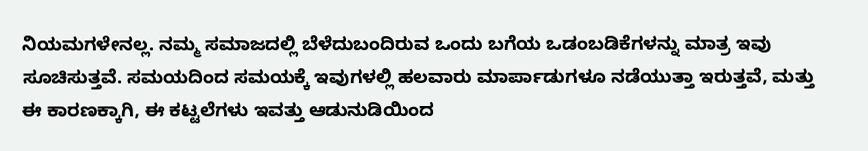ನಿಯಮಗಳೇನಲ್ಲ. ನಮ್ಮ ಸಮಾಜದಲ್ಲಿ ಬೆಳೆದುಬಂದಿರುವ ಒಂದು ಬಗೆಯ ಒಡಂಬಡಿಕೆಗಳನ್ನು ಮಾತ್ರ ಇವು ಸೂಚಿಸುತ್ತವೆ. ಸಮಯದಿಂದ ಸಮಯಕ್ಕೆ ಇವುಗಳಲ್ಲಿ ಹಲವಾರು ಮಾರ್ಪಾಡುಗಳೂ ನಡೆಯುತ್ತಾ ಇರುತ್ತವೆ, ಮತ್ತು ಈ ಕಾರಣಕ್ಕಾಗಿ, ಈ ಕಟ್ಟಲೆಗಳು ಇವತ್ತು ಆಡುನುಡಿಯಿಂದ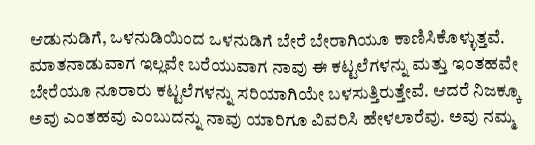ಆಡುನುಡಿಗೆ, ಒಳನುಡಿಯಿಂದ ಒಳನುಡಿಗೆ ಬೇರೆ ಬೇರಾಗಿಯೂ ಕಾಣಿಸಿಕೊಳ್ಳುತ್ತವೆ.
ಮಾತನಾಡುವಾಗ ಇಲ್ಲವೇ ಬರೆಯುವಾಗ ನಾವು ಈ ಕಟ್ಟಲೆಗಳನ್ನು ಮತ್ತು ಇಂತಹವೇ ಬೇರೆಯೂ ನೂರಾರು ಕಟ್ಟಲೆಗಳನ್ನು ಸರಿಯಾಗಿಯೇ ಬಳಸುತ್ತಿರುತ್ತೇವೆ. ಆದರೆ ನಿಜಕ್ಕೂ ಅವು ಎಂತಹವು ಎಂಬುದನ್ನು ನಾವು ಯಾರಿಗೂ ವಿವರಿಸಿ ಹೇಳಲಾರೆವು. ಅವು ನಮ್ಮ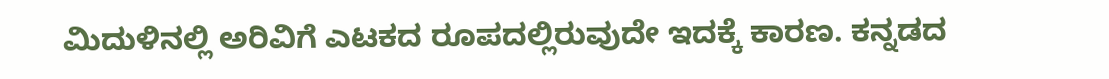ಮಿದುಳಿನಲ್ಲಿ ಅರಿವಿಗೆ ಎಟಕದ ರೂಪದಲ್ಲಿರುವುದೇ ಇದಕ್ಕೆ ಕಾರಣ. ಕನ್ನಡದ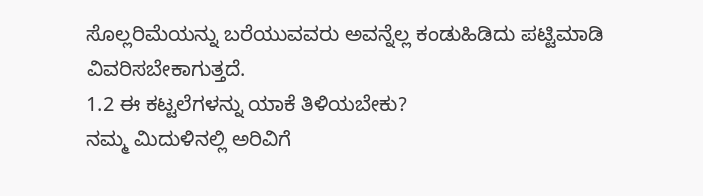ಸೊಲ್ಲರಿಮೆಯನ್ನು ಬರೆಯುವವರು ಅವನ್ನೆಲ್ಲ ಕಂಡುಹಿಡಿದು ಪಟ್ಟಿಮಾಡಿ ವಿವರಿಸಬೇಕಾಗುತ್ತದೆ.
1.2 ಈ ಕಟ್ಟಲೆಗಳನ್ನು ಯಾಕೆ ತಿಳಿಯಬೇಕು?
ನಮ್ಮ ಮಿದುಳಿನಲ್ಲಿ ಅರಿವಿಗೆ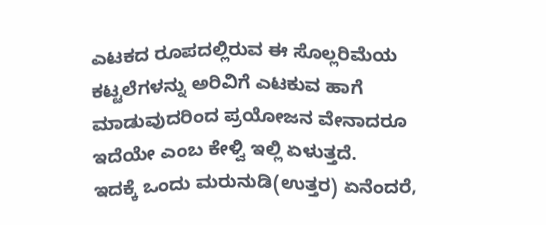ಎಟಕದ ರೂಪದಲ್ಲಿರುವ ಈ ಸೊಲ್ಲರಿಮೆಯ ಕಟ್ಟಲೆಗಳನ್ನು ಅರಿವಿಗೆ ಎಟಕುವ ಹಾಗೆ ಮಾಡುವುದರಿಂದ ಪ್ರಯೋಜನ ವೇನಾದರೂ ಇದೆಯೇ ಎಂಬ ಕೇಳ್ವಿ ಇಲ್ಲಿ ಏಳುತ್ತದೆ.
ಇದಕ್ಕೆ ಒಂದು ಮರುನುಡಿ(ಉತ್ತರ) ಏನೆಂದರೆ,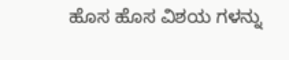ಹೊಸ ಹೊಸ ವಿಶಯ ಗಳನ್ನು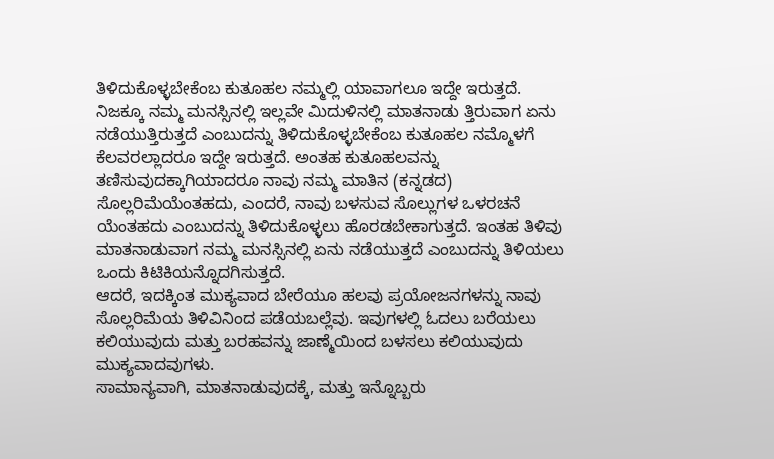ತಿಳಿದುಕೊಳ್ಳಬೇಕೆಂಬ ಕುತೂಹಲ ನಮ್ಮಲ್ಲಿ ಯಾವಾಗಲೂ ಇದ್ದೇ ಇರುತ್ತದೆ. ನಿಜಕ್ಕೂ ನಮ್ಮ ಮನಸ್ಸಿನಲ್ಲಿ ಇಲ್ಲವೇ ಮಿದುಳಿನಲ್ಲಿ ಮಾತನಾಡು ತ್ತಿರುವಾಗ ಏನು ನಡೆಯುತ್ತಿರುತ್ತದೆ ಎಂಬುದನ್ನು ತಿಳಿದುಕೊಳ್ಳಬೇಕೆಂಬ ಕುತೂಹಲ ನಮ್ಮೊಳಗೆ ಕೆಲವರಲ್ಲಾದರೂ ಇದ್ದೇ ಇರುತ್ತದೆ. ಅಂತಹ ಕುತೂಹಲವನ್ನು ತಣಿಸುವುದಕ್ಕಾಗಿಯಾದರೂ ನಾವು ನಮ್ಮ ಮಾತಿನ (ಕನ್ನಡದ) ಸೊಲ್ಲರಿಮೆಯೆಂತಹದು, ಎಂದರೆ, ನಾವು ಬಳಸುವ ಸೊಲ್ಲುಗಳ ಒಳರಚನೆ ಯೆಂತಹದು ಎಂಬುದನ್ನು ತಿಳಿದುಕೊಳ್ಳಲು ಹೊರಡಬೇಕಾಗುತ್ತದೆ. ಇಂತಹ ತಿಳಿವು ಮಾತನಾಡುವಾಗ ನಮ್ಮ ಮನಸ್ಸಿನಲ್ಲಿ ಏನು ನಡೆಯುತ್ತದೆ ಎಂಬುದನ್ನು ತಿಳಿಯಲು ಒಂದು ಕಿಟಿಕಿಯನ್ನೊದಗಿಸುತ್ತದೆ.
ಆದರೆ, ಇದಕ್ಕಿಂತ ಮುಕ್ಯವಾದ ಬೇರೆಯೂ ಹಲವು ಪ್ರಯೋಜನಗಳನ್ನು ನಾವು ಸೊಲ್ಲರಿಮೆಯ ತಿಳಿವಿನಿಂದ ಪಡೆಯಬಲ್ಲೆವು. ಇವುಗಳಲ್ಲಿ ಓದಲು ಬರೆಯಲು ಕಲಿಯುವುದು ಮತ್ತು ಬರಹವನ್ನು ಜಾಣ್ಮೆಯಿಂದ ಬಳಸಲು ಕಲಿಯುವುದು ಮುಕ್ಯವಾದವುಗಳು.
ಸಾಮಾನ್ಯವಾಗಿ, ಮಾತನಾಡುವುದಕ್ಕೆ, ಮತ್ತು ಇನ್ನೊಬ್ಬರು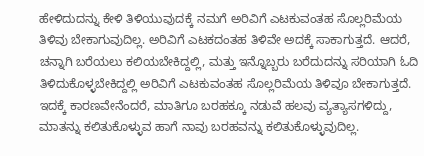ಹೇಳಿದುದನ್ನು ಕೇಳಿ ತಿಳಿಯುವುದಕ್ಕೆ ನಮಗೆ ಅರಿವಿಗೆ ಎಟಕುವಂತಹ ಸೊಲ್ಲರಿಮೆಯ ತಿಳಿವು ಬೇಕಾಗುವುದಿಲ್ಲ. ಅರಿವಿಗೆ ಎಟಕದಂತಹ ತಿಳಿವೇ ಅದಕ್ಕೆ ಸಾಕಾಗುತ್ತದೆ. ಆದರೆ, ಚನ್ನಾಗಿ ಬರೆಯಲು ಕಲಿಯಬೇಕಿದ್ದಲ್ಲಿ, ಮತ್ತು ಇನ್ನೊಬ್ಬರು ಬರೆದುದನ್ನು ಸರಿಯಾಗಿ ಓದಿ ತಿಳಿದುಕೊಳ್ಳಬೇಕಿದ್ದಲ್ಲಿ ಅರಿವಿಗೆ ಎಟಕುವಂತಹ ಸೊಲ್ಲರಿಮೆಯ ತಿಳಿವೂ ಬೇಕಾಗುತ್ತದೆ. ಇದಕ್ಕೆ ಕಾರಣವೇನೆಂದರೆ, ಮಾತಿಗೂ ಬರಹಕ್ಕೂ ನಡುವೆ ಹಲವು ವ್ಯತ್ಯಾಸಗಳಿದ್ದು, ಮಾತನ್ನು ಕಲಿತುಕೊಳ್ಳುವ ಹಾಗೆ ನಾವು ಬರಹವನ್ನು ಕಲಿತುಕೊಳ್ಳುವುದಿಲ್ಲ.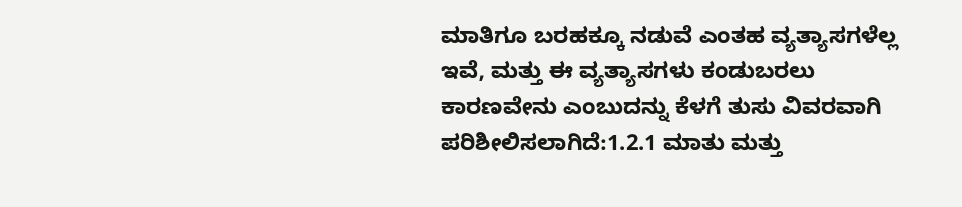ಮಾತಿಗೂ ಬರಹಕ್ಕೂ ನಡುವೆ ಎಂತಹ ವ್ಯತ್ಯಾಸಗಳೆಲ್ಲ ಇವೆ, ಮತ್ತು ಈ ವ್ಯತ್ಯಾಸಗಳು ಕಂಡುಬರಲು ಕಾರಣವೇನು ಎಂಬುದನ್ನು ಕೆಳಗೆ ತುಸು ವಿವರವಾಗಿ ಪರಿಶೀಲಿಸಲಾಗಿದೆ:1.2.1 ಮಾತು ಮತ್ತು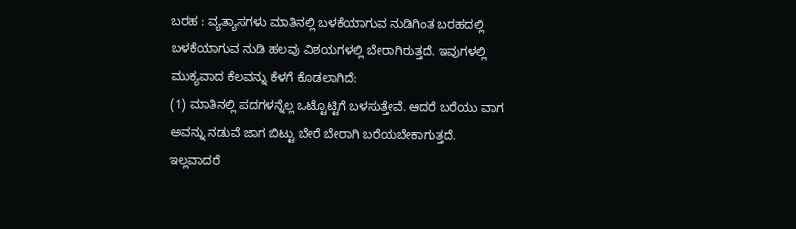ಬರಹ : ವ್ಯತ್ಯಾಸಗಳು ಮಾತಿನಲ್ಲಿ ಬಳಕೆಯಾಗುವ ನುಡಿಗಿಂತ ಬರಹದಲ್ಲಿ ಬಳಕೆಯಾಗುವ ನುಡಿ ಹಲವು ವಿಶಯಗಳಲ್ಲಿ ಬೇರಾಗಿರುತ್ತದೆ. ಇವುಗಳಲ್ಲಿ ಮುಕ್ಯವಾದ ಕೆಲವನ್ನು ಕೆಳಗೆ ಕೊಡಲಾಗಿದೆ:
(1) ಮಾತಿನಲ್ಲಿ ಪದಗಳನ್ನೆಲ್ಲ ಒಟ್ಟೊಟ್ಟಿಗೆ ಬಳಸುತ್ತೇವೆ. ಆದರೆ ಬರೆಯು ವಾಗ ಅವನ್ನು ನಡುವೆ ಜಾಗ ಬಿಟ್ಟು ಬೇರೆ ಬೇರಾಗಿ ಬರೆಯಬೇಕಾಗುತ್ತದೆ. ಇಲ್ಲವಾದರೆ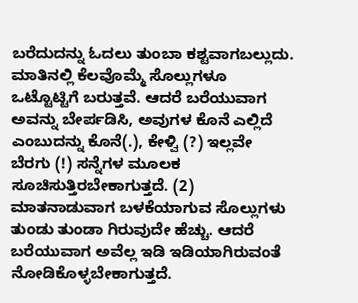ಬರೆದುದನ್ನು ಓದಲು ತುಂಬಾ ಕಶ್ಟವಾಗಬಲ್ಲುದು. ಮಾತಿನಲ್ಲಿ ಕೆಲವೊಮ್ಮೆ ಸೊಲ್ಲುಗಳೂ ಒಟ್ಟೊಟ್ಟಿಗೆ ಬರುತ್ತವೆ. ಆದರೆ ಬರೆಯುವಾಗ ಅವನ್ನು ಬೇರ್ಪಡಿಸಿ, ಅವುಗಳ ಕೊನೆ ಎಲ್ಲಿದೆ ಎಂಬುದನ್ನು ಕೊನೆ(.), ಕೇಳ್ವಿ (?) ಇಲ್ಲವೇ ಬೆರಗು (!) ಸನ್ನೆಗಳ ಮೂಲಕ ಸೂಚಿಸುತ್ತಿರಬೇಕಾಗುತ್ತದೆ. (2) ಮಾತನಾಡುವಾಗ ಬಳಕೆಯಾಗುವ ಸೊಲ್ಲುಗಳು ತುಂಡು ತುಂಡಾ ಗಿರುವುದೇ ಹೆಚ್ಚು. ಆದರೆ ಬರೆಯುವಾಗ ಅವೆಲ್ಲ ಇಡಿ ಇಡಿಯಾಗಿರುವಂತೆ ನೋಡಿಕೊಳ್ಳಬೇಕಾಗುತ್ತದೆ.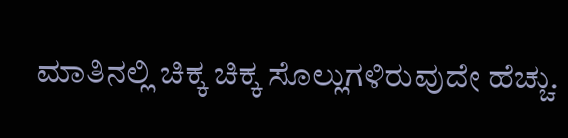ಮಾತಿನಲ್ಲಿ ಚಿಕ್ಕ ಚಿಕ್ಕ ಸೊಲ್ಲುಗಳಿರುವುದೇ ಹೆಚ್ಚು.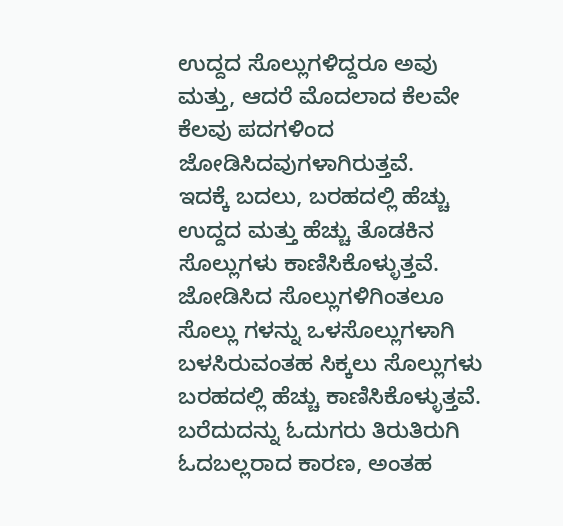ಉದ್ದದ ಸೊಲ್ಲುಗಳಿದ್ದರೂ ಅವು ಮತ್ತು, ಆದರೆ ಮೊದಲಾದ ಕೆಲವೇ ಕೆಲವು ಪದಗಳಿಂದ ಜೋಡಿಸಿದವುಗಳಾಗಿರುತ್ತವೆ.
ಇದಕ್ಕೆ ಬದಲು, ಬರಹದಲ್ಲಿ ಹೆಚ್ಚು ಉದ್ದದ ಮತ್ತು ಹೆಚ್ಚು ತೊಡಕಿನ ಸೊಲ್ಲುಗಳು ಕಾಣಿಸಿಕೊಳ್ಳುತ್ತವೆ. ಜೋಡಿಸಿದ ಸೊಲ್ಲುಗಳಿಗಿಂತಲೂ ಸೊಲ್ಲು ಗಳನ್ನು ಒಳಸೊಲ್ಲುಗಳಾಗಿ ಬಳಸಿರುವಂತಹ ಸಿಕ್ಕಲು ಸೊಲ್ಲುಗಳು ಬರಹದಲ್ಲಿ ಹೆಚ್ಚು ಕಾಣಿಸಿಕೊಳ್ಳುತ್ತವೆ. ಬರೆದುದನ್ನು ಓದುಗರು ತಿರುತಿರುಗಿ ಓದಬಲ್ಲರಾದ ಕಾರಣ, ಅಂತಹ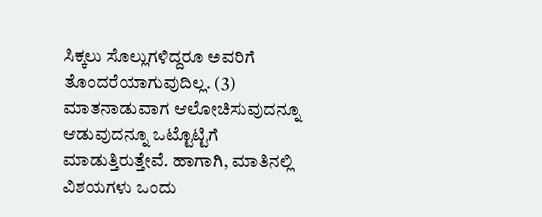ಸಿಕ್ಕಲು ಸೊಲ್ಲುಗಳಿದ್ದರೂ ಅವರಿಗೆ ತೊಂದರೆಯಾಗುವುದಿಲ್ಲ. (3) ಮಾತನಾಡುವಾಗ ಆಲೋಚಿಸುವುದನ್ನೂ ಆಡುವುದನ್ನೂ ಒಟ್ಟೊಟ್ಟಿಗೆ ಮಾಡುತ್ತಿರುತ್ತೇವೆ. ಹಾಗಾಗಿ, ಮಾತಿನಲ್ಲಿ ವಿಶಯಗಳು ಒಂದು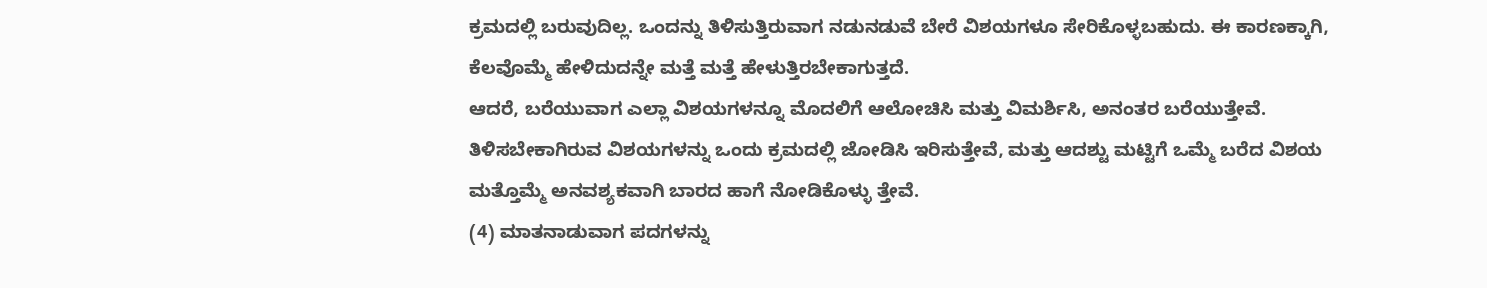ಕ್ರಮದಲ್ಲಿ ಬರುವುದಿಲ್ಲ. ಒಂದನ್ನು ತಿಳಿಸುತ್ತಿರುವಾಗ ನಡುನಡುವೆ ಬೇರೆ ವಿಶಯಗಳೂ ಸೇರಿಕೊಳ್ಳಬಹುದು. ಈ ಕಾರಣಕ್ಕಾಗಿ, ಕೆಲವೊಮ್ಮೆ ಹೇಳಿದುದನ್ನೇ ಮತ್ತೆ ಮತ್ತೆ ಹೇಳುತ್ತಿರಬೇಕಾಗುತ್ತದೆ.
ಆದರೆ, ಬರೆಯುವಾಗ ಎಲ್ಲಾ ವಿಶಯಗಳನ್ನೂ ಮೊದಲಿಗೆ ಆಲೋಚಿಸಿ ಮತ್ತು ವಿಮರ್ಶಿಸಿ, ಅನಂತರ ಬರೆಯುತ್ತೇವೆ. ತಿಳಿಸಬೇಕಾಗಿರುವ ವಿಶಯಗಳನ್ನು ಒಂದು ಕ್ರಮದಲ್ಲಿ ಜೋಡಿಸಿ ಇರಿಸುತ್ತೇವೆ, ಮತ್ತು ಆದಶ್ಟು ಮಟ್ಟಿಗೆ ಒಮ್ಮೆ ಬರೆದ ವಿಶಯ ಮತ್ತೊಮ್ಮೆ ಅನವಶ್ಯಕವಾಗಿ ಬಾರದ ಹಾಗೆ ನೋಡಿಕೊಳ್ಳು ತ್ತೇವೆ.
(4) ಮಾತನಾಡುವಾಗ ಪದಗಳನ್ನು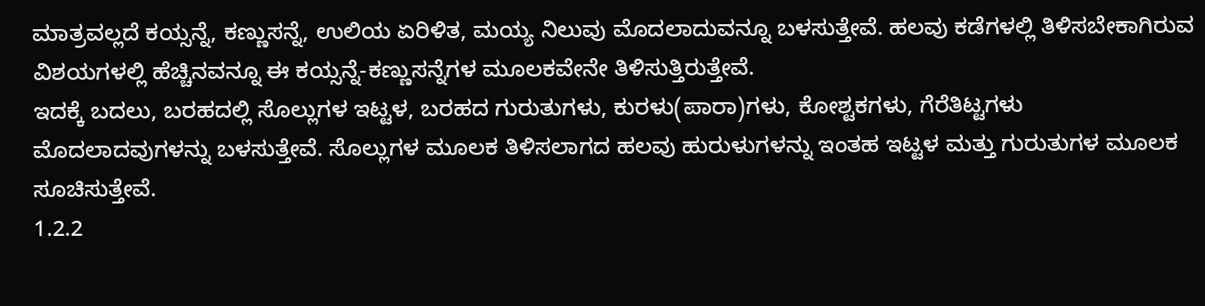ಮಾತ್ರವಲ್ಲದೆ ಕಯ್ಸನ್ನೆ, ಕಣ್ಣುಸನ್ನೆ, ಉಲಿಯ ಏರಿಳಿತ, ಮಯ್ಯ ನಿಲುವು ಮೊದಲಾದುವನ್ನೂ ಬಳಸುತ್ತೇವೆ. ಹಲವು ಕಡೆಗಳಲ್ಲಿ ತಿಳಿಸಬೇಕಾಗಿರುವ ವಿಶಯಗಳಲ್ಲಿ ಹೆಚ್ಚಿನವನ್ನೂ ಈ ಕಯ್ಸನ್ನೆ-ಕಣ್ಣುಸನ್ನೆಗಳ ಮೂಲಕವೇನೇ ತಿಳಿಸುತ್ತಿರುತ್ತೇವೆ.
ಇದಕ್ಕೆ ಬದಲು, ಬರಹದಲ್ಲಿ ಸೊಲ್ಲುಗಳ ಇಟ್ಟಳ, ಬರಹದ ಗುರುತುಗಳು, ಕುರಳು(ಪಾರಾ)ಗಳು, ಕೋಶ್ಟಕಗಳು, ಗೆರೆತಿಟ್ಟಗಳು ಮೊದಲಾದವುಗಳನ್ನು ಬಳಸುತ್ತೇವೆ. ಸೊಲ್ಲುಗಳ ಮೂಲಕ ತಿಳಿಸಲಾಗದ ಹಲವು ಹುರುಳುಗಳನ್ನು ಇಂತಹ ಇಟ್ಟಳ ಮತ್ತು ಗುರುತುಗಳ ಮೂಲಕ ಸೂಚಿಸುತ್ತೇವೆ.
1.2.2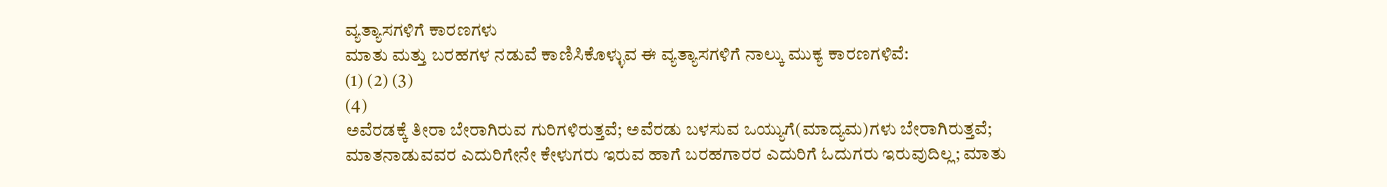ವ್ಯತ್ಯಾಸಗಳಿಗೆ ಕಾರಣಗಳು
ಮಾತು ಮತ್ತು ಬರಹಗಳ ನಡುವೆ ಕಾಣಿಸಿಕೊಳ್ಳುವ ಈ ವ್ಯತ್ಯಾಸಗಳಿಗೆ ನಾಲ್ಕು ಮುಕ್ಯ ಕಾರಣಗಳಿವೆ:
(1) (2) (3)
(4)
ಅವೆರಡಕ್ಕೆ ತೀರಾ ಬೇರಾಗಿರುವ ಗುರಿಗಳಿರುತ್ತವೆ; ಅವೆರಡು ಬಳಸುವ ಒಯ್ಯುಗೆ(ಮಾದ್ಯಮ)ಗಳು ಬೇರಾಗಿರುತ್ತವೆ; ಮಾತನಾಡುವವರ ಎದುರಿಗೇನೇ ಕೇಳುಗರು ಇರುವ ಹಾಗೆ ಬರಹಗಾರರ ಎದುರಿಗೆ ಓದುಗರು ಇರುವುದಿಲ್ಲ; ಮಾತು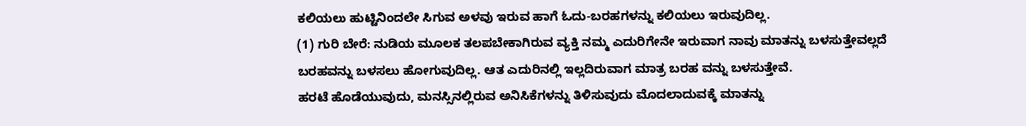ಕಲಿಯಲು ಹುಟ್ಟಿನಿಂದಲೇ ಸಿಗುವ ಅಳವು ಇರುವ ಹಾಗೆ ಓದು-ಬರಹಗಳನ್ನು ಕಲಿಯಲು ಇರುವುದಿಲ್ಲ.
(1) ಗುರಿ ಬೇರೆ: ನುಡಿಯ ಮೂಲಕ ತಲಪಬೇಕಾಗಿರುವ ವ್ಯಕ್ತಿ ನಮ್ಮ ಎದುರಿಗೇನೇ ಇರುವಾಗ ನಾವು ಮಾತನ್ನು ಬಳಸುತ್ತೇವಲ್ಲದೆ ಬರಹವನ್ನು ಬಳಸಲು ಹೋಗುವುದಿಲ್ಲ. ಆತ ಎದುರಿನಲ್ಲಿ ಇಲ್ಲದಿರುವಾಗ ಮಾತ್ರ ಬರಹ ವನ್ನು ಬಳಸುತ್ತೇವೆ.
ಹರಟೆ ಹೊಡೆಯುವುದು, ಮನಸ್ಸಿನಲ್ಲಿರುವ ಅನಿಸಿಕೆಗಳನ್ನು ತಿಳಿಸುವುದು ಮೊದಲಾದುವಕ್ಕೆ ಮಾತನ್ನು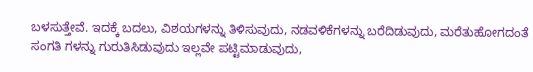ಬಳಸುತ್ತೇವೆ. ಇದಕ್ಕೆ ಬದಲು, ವಿಶಯಗಳನ್ನು ತಿಳಿಸುವುದು, ನಡವಳಿಕೆಗಳನ್ನು ಬರೆದಿಡುವುದು, ಮರೆತುಹೋಗದಂತೆ ಸಂಗತಿ ಗಳನ್ನು ಗುರುತಿಸಿಡುವುದು ಇಲ್ಲವೇ ಪಟ್ಟಿಮಾಡುವುದು,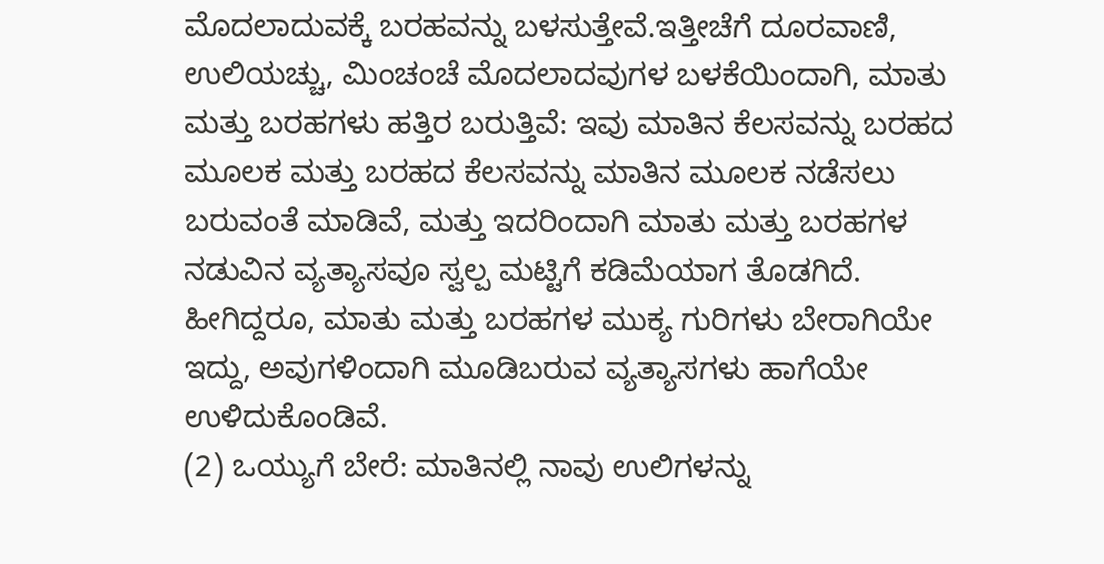ಮೊದಲಾದುವಕ್ಕೆ ಬರಹವನ್ನು ಬಳಸುತ್ತೇವೆ.ಇತ್ತೀಚೆಗೆ ದೂರವಾಣಿ, ಉಲಿಯಚ್ಚು, ಮಿಂಚಂಚೆ ಮೊದಲಾದವುಗಳ ಬಳಕೆಯಿಂದಾಗಿ, ಮಾತು ಮತ್ತು ಬರಹಗಳು ಹತ್ತಿರ ಬರುತ್ತಿವೆ: ಇವು ಮಾತಿನ ಕೆಲಸವನ್ನು ಬರಹದ ಮೂಲಕ ಮತ್ತು ಬರಹದ ಕೆಲಸವನ್ನು ಮಾತಿನ ಮೂಲಕ ನಡೆಸಲು ಬರುವಂತೆ ಮಾಡಿವೆ, ಮತ್ತು ಇದರಿಂದಾಗಿ ಮಾತು ಮತ್ತು ಬರಹಗಳ ನಡುವಿನ ವ್ಯತ್ಯಾಸವೂ ಸ್ವಲ್ಪ ಮಟ್ಟಿಗೆ ಕಡಿಮೆಯಾಗ ತೊಡಗಿದೆ. ಹೀಗಿದ್ದರೂ, ಮಾತು ಮತ್ತು ಬರಹಗಳ ಮುಕ್ಯ ಗುರಿಗಳು ಬೇರಾಗಿಯೇ ಇದ್ದು, ಅವುಗಳಿಂದಾಗಿ ಮೂಡಿಬರುವ ವ್ಯತ್ಯಾಸಗಳು ಹಾಗೆಯೇ ಉಳಿದುಕೊಂಡಿವೆ.
(2) ಒಯ್ಯುಗೆ ಬೇರೆ: ಮಾತಿನಲ್ಲಿ ನಾವು ಉಲಿಗಳನ್ನು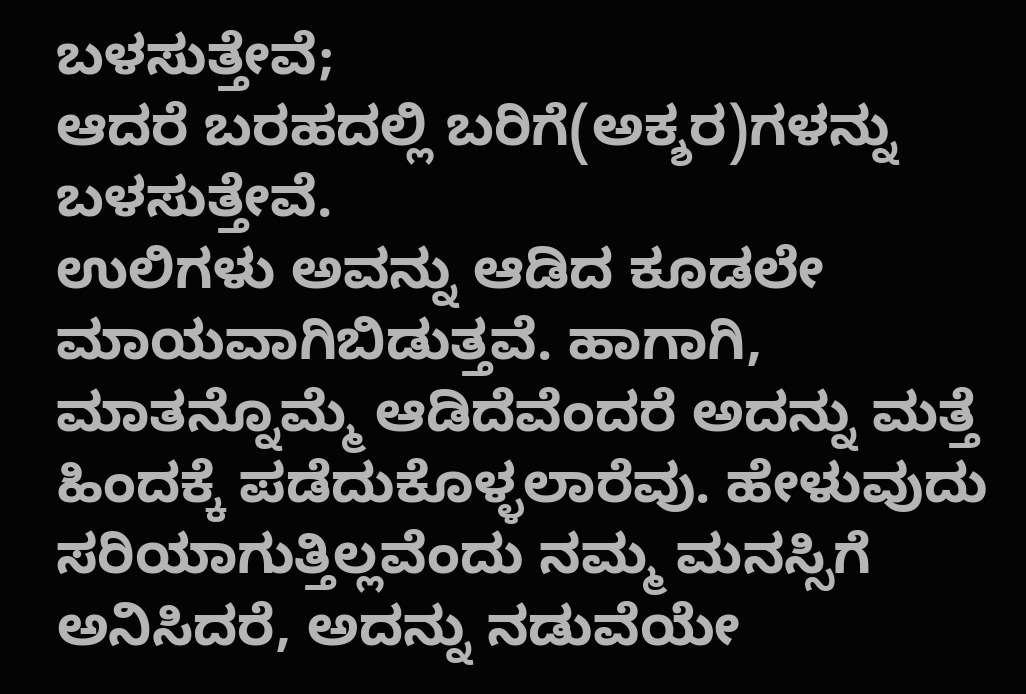ಬಳಸುತ್ತೇವೆ;
ಆದರೆ ಬರಹದಲ್ಲಿ ಬರಿಗೆ(ಅಕ್ಶರ)ಗಳನ್ನು ಬಳಸುತ್ತೇವೆ.
ಉಲಿಗಳು ಅವನ್ನು ಆಡಿದ ಕೂಡಲೇ ಮಾಯವಾಗಿಬಿಡುತ್ತವೆ. ಹಾಗಾಗಿ, ಮಾತನ್ನೊಮ್ಮೆ ಆಡಿದೆವೆಂದರೆ ಅದನ್ನು ಮತ್ತೆ ಹಿಂದಕ್ಕೆ ಪಡೆದುಕೊಳ್ಳಲಾರೆವು. ಹೇಳುವುದು ಸರಿಯಾಗುತ್ತಿಲ್ಲವೆಂದು ನಮ್ಮ ಮನಸ್ಸಿಗೆ ಅನಿಸಿದರೆ, ಅದನ್ನು ನಡುವೆಯೇ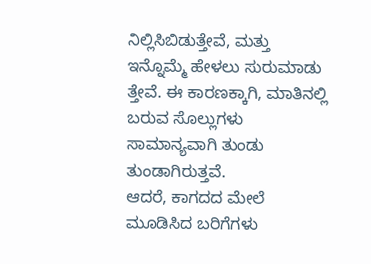ನಿಲ್ಲಿಸಿಬಿಡುತ್ತೇವೆ, ಮತ್ತು ಇನ್ನೊಮ್ಮೆ ಹೇಳಲು ಸುರುಮಾಡು ತ್ತೇವೆ. ಈ ಕಾರಣಕ್ಕಾಗಿ, ಮಾತಿನಲ್ಲಿ ಬರುವ ಸೊಲ್ಲುಗಳು ಸಾಮಾನ್ಯವಾಗಿ ತುಂಡು ತುಂಡಾಗಿರುತ್ತವೆ.
ಆದರೆ, ಕಾಗದದ ಮೇಲೆ ಮೂಡಿಸಿದ ಬರಿಗೆಗಳು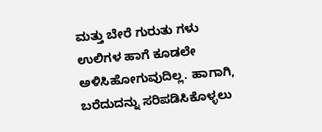ಮತ್ತು ಬೇರೆ ಗುರುತು ಗಳು ಉಲಿಗಳ ಹಾಗೆ ಕೂಡಲೇ ಅಳಿಸಿಹೋಗುವುದಿಲ್ಲ. ಹಾಗಾಗಿ, ಬರೆದುದನ್ನು ಸರಿಪಡಿಸಿಕೊಳ್ಳಲು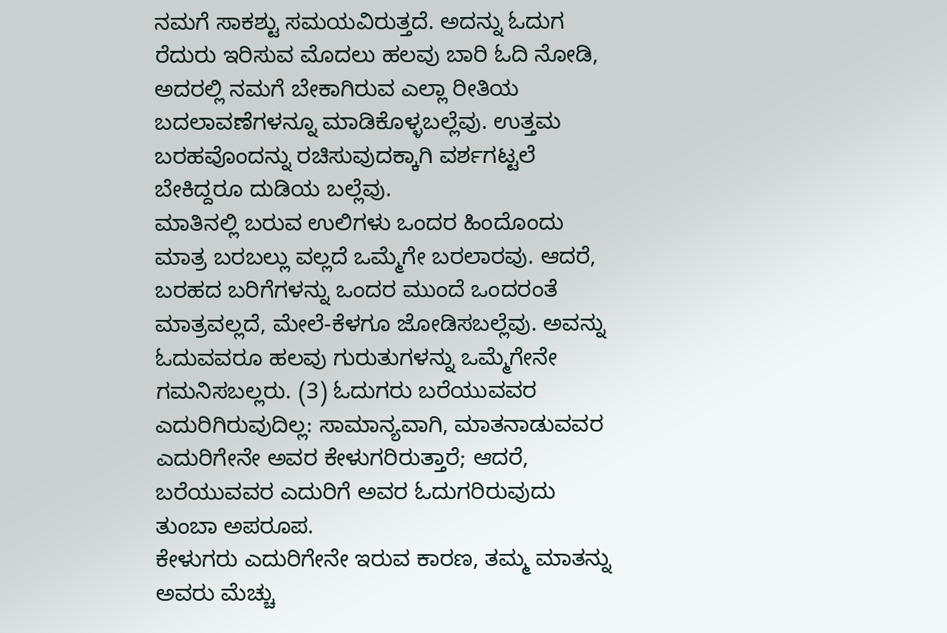ನಮಗೆ ಸಾಕಶ್ಟು ಸಮಯವಿರುತ್ತದೆ. ಅದನ್ನು ಓದುಗ ರೆದುರು ಇರಿಸುವ ಮೊದಲು ಹಲವು ಬಾರಿ ಓದಿ ನೋಡಿ, ಅದರಲ್ಲಿ ನಮಗೆ ಬೇಕಾಗಿರುವ ಎಲ್ಲಾ ರೀತಿಯ ಬದಲಾವಣೆಗಳನ್ನೂ ಮಾಡಿಕೊಳ್ಳಬಲ್ಲೆವು. ಉತ್ತಮ ಬರಹವೊಂದನ್ನು ರಚಿಸುವುದಕ್ಕಾಗಿ ವರ್ಶಗಟ್ಟಲೆ ಬೇಕಿದ್ದರೂ ದುಡಿಯ ಬಲ್ಲೆವು.
ಮಾತಿನಲ್ಲಿ ಬರುವ ಉಲಿಗಳು ಒಂದರ ಹಿಂದೊಂದು ಮಾತ್ರ ಬರಬಲ್ಲು ವಲ್ಲದೆ ಒಮ್ಮೆಗೇ ಬರಲಾರವು. ಆದರೆ, ಬರಹದ ಬರಿಗೆಗಳನ್ನು ಒಂದರ ಮುಂದೆ ಒಂದರಂತೆ ಮಾತ್ರವಲ್ಲದೆ, ಮೇಲೆ-ಕೆಳಗೂ ಜೋಡಿಸಬಲ್ಲೆವು. ಅವನ್ನು ಓದುವವರೂ ಹಲವು ಗುರುತುಗಳನ್ನು ಒಮ್ಮೆಗೇನೇ ಗಮನಿಸಬಲ್ಲರು. (3) ಓದುಗರು ಬರೆಯುವವರ ಎದುರಿಗಿರುವುದಿಲ್ಲ: ಸಾಮಾನ್ಯವಾಗಿ, ಮಾತನಾಡುವವರ ಎದುರಿಗೇನೇ ಅವರ ಕೇಳುಗರಿರುತ್ತಾರೆ; ಆದರೆ, ಬರೆಯುವವರ ಎದುರಿಗೆ ಅವರ ಓದುಗರಿರುವುದು ತುಂಬಾ ಅಪರೂಪ.
ಕೇಳುಗರು ಎದುರಿಗೇನೇ ಇರುವ ಕಾರಣ, ತಮ್ಮ ಮಾತನ್ನು ಅವರು ಮೆಚ್ಚು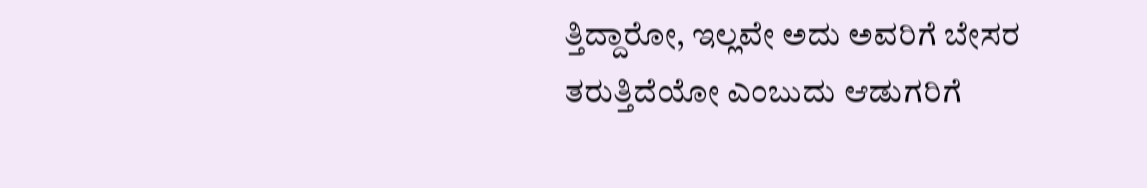ತ್ತಿದ್ದಾರೋ, ಇಲ್ಲವೇ ಅದು ಅವರಿಗೆ ಬೇಸರ ತರುತ್ತಿದೆಯೋ ಎಂಬುದು ಆಡುಗರಿಗೆ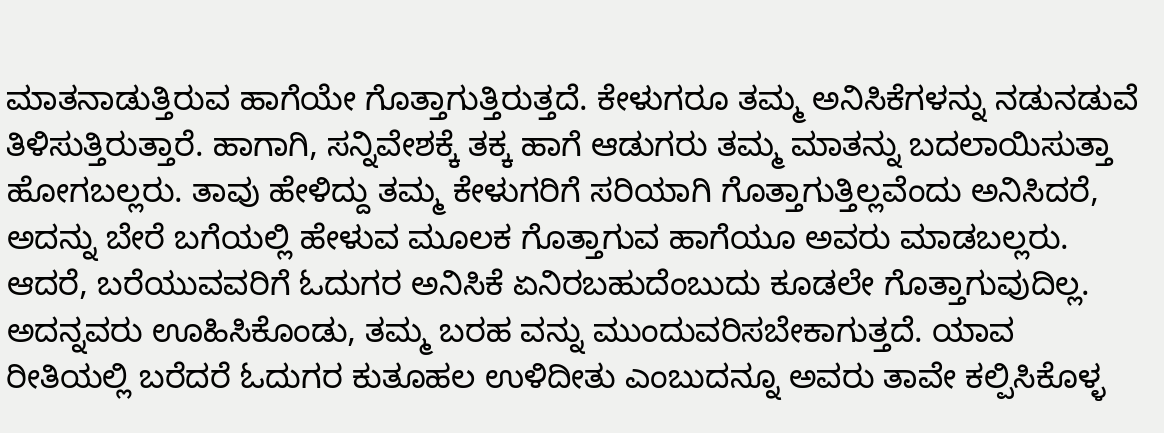ಮಾತನಾಡುತ್ತಿರುವ ಹಾಗೆಯೇ ಗೊತ್ತಾಗುತ್ತಿರುತ್ತದೆ. ಕೇಳುಗರೂ ತಮ್ಮ ಅನಿಸಿಕೆಗಳನ್ನು ನಡುನಡುವೆ ತಿಳಿಸುತ್ತಿರುತ್ತಾರೆ. ಹಾಗಾಗಿ, ಸನ್ನಿವೇಶಕ್ಕೆ ತಕ್ಕ ಹಾಗೆ ಆಡುಗರು ತಮ್ಮ ಮಾತನ್ನು ಬದಲಾಯಿಸುತ್ತಾ ಹೋಗಬಲ್ಲರು. ತಾವು ಹೇಳಿದ್ದು ತಮ್ಮ ಕೇಳುಗರಿಗೆ ಸರಿಯಾಗಿ ಗೊತ್ತಾಗುತ್ತಿಲ್ಲವೆಂದು ಅನಿಸಿದರೆ, ಅದನ್ನು ಬೇರೆ ಬಗೆಯಲ್ಲಿ ಹೇಳುವ ಮೂಲಕ ಗೊತ್ತಾಗುವ ಹಾಗೆಯೂ ಅವರು ಮಾಡಬಲ್ಲರು.
ಆದರೆ, ಬರೆಯುವವರಿಗೆ ಓದುಗರ ಅನಿಸಿಕೆ ಏನಿರಬಹುದೆಂಬುದು ಕೂಡಲೇ ಗೊತ್ತಾಗುವುದಿಲ್ಲ. ಅದನ್ನವರು ಊಹಿಸಿಕೊಂಡು, ತಮ್ಮ ಬರಹ ವನ್ನು ಮುಂದುವರಿಸಬೇಕಾಗುತ್ತದೆ. ಯಾವ ರೀತಿಯಲ್ಲಿ ಬರೆದರೆ ಓದುಗರ ಕುತೂಹಲ ಉಳಿದೀತು ಎಂಬುದನ್ನೂ ಅವರು ತಾವೇ ಕಲ್ಪಿಸಿಕೊಳ್ಳ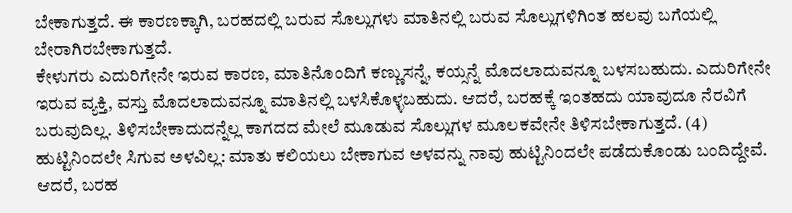ಬೇಕಾಗುತ್ತದೆ. ಈ ಕಾರಣಕ್ಕಾಗಿ, ಬರಹದಲ್ಲಿ ಬರುವ ಸೊಲ್ಲುಗಳು ಮಾತಿನಲ್ಲಿ ಬರುವ ಸೊಲ್ಲುಗಳಿಗಿಂತ ಹಲವು ಬಗೆಯಲ್ಲಿ ಬೇರಾಗಿರಬೇಕಾಗುತ್ತದೆ.
ಕೇಳುಗರು ಎದುರಿಗೇನೇ ಇರುವ ಕಾರಣ, ಮಾತಿನೊಂದಿಗೆ ಕಣ್ಣುಸನ್ನೆ, ಕಯ್ಸನ್ನೆ ಮೊದಲಾದುವನ್ನೂ ಬಳಸಬಹುದು. ಎದುರಿಗೇನೇ ಇರುವ ವ್ಯಕ್ತಿ, ವಸ್ತು ಮೊದಲಾದುವನ್ನೂ ಮಾತಿನಲ್ಲಿ ಬಳಸಿಕೊಳ್ಳಬಹುದು. ಆದರೆ, ಬರಹಕ್ಕೆ ಇಂತಹದು ಯಾವುದೂ ನೆರವಿಗೆ ಬರುವುದಿಲ್ಲ. ತಿಳಿಸಬೇಕಾದುದನ್ನೆಲ್ಲ ಕಾಗದದ ಮೇಲೆ ಮೂಡುವ ಸೊಲ್ಲುಗಳ ಮೂಲಕವೇನೇ ತಿಳಿಸಬೇಕಾಗುತ್ತದೆ. (4) ಹುಟ್ಟಿನಿಂದಲೇ ಸಿಗುವ ಅಳವಿಲ್ಲ: ಮಾತು ಕಲಿಯಲು ಬೇಕಾಗುವ ಅಳವನ್ನು ನಾವು ಹುಟ್ಟಿನಿಂದಲೇ ಪಡೆದುಕೊಂಡು ಬಂದಿದ್ದೇವೆ. ಆದರೆ, ಬರಹ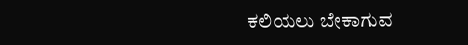ಕಲಿಯಲು ಬೇಕಾಗುವ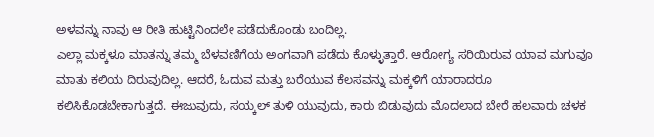ಅಳವನ್ನು ನಾವು ಆ ರೀತಿ ಹುಟ್ಟಿನಿಂದಲೇ ಪಡೆದುಕೊಂಡು ಬಂದಿಲ್ಲ.
ಎಲ್ಲಾ ಮಕ್ಕಳೂ ಮಾತನ್ನು ತಮ್ಮ ಬೆಳವಣಿಗೆಯ ಅಂಗವಾಗಿ ಪಡೆದು ಕೊಳ್ಳುತ್ತಾರೆ. ಆರೋಗ್ಯ ಸರಿಯಿರುವ ಯಾವ ಮಗುವೂ ಮಾತು ಕಲಿಯ ದಿರುವುದಿಲ್ಲ. ಆದರೆ, ಓದುವ ಮತ್ತು ಬರೆಯುವ ಕೆಲಸವನ್ನು ಮಕ್ಕಳಿಗೆ ಯಾರಾದರೂ ಕಲಿಸಿಕೊಡಬೇಕಾಗುತ್ತದೆ. ಈಜುವುದು, ಸಯ್ಕಲ್ ತುಳಿ ಯುವುದು, ಕಾರು ಬಿಡುವುದು ಮೊದಲಾದ ಬೇರೆ ಹಲವಾರು ಚಳಕ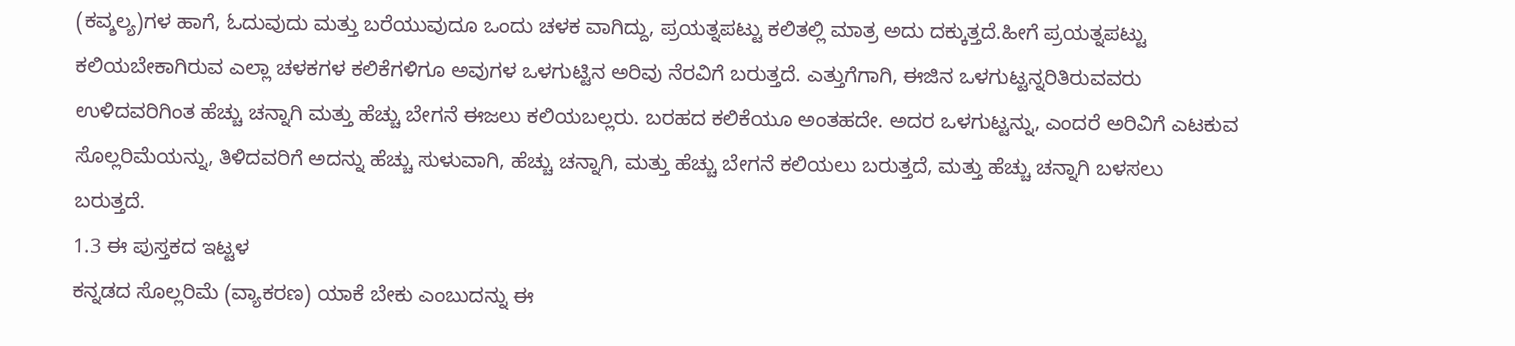(ಕವ್ಶಲ್ಯ)ಗಳ ಹಾಗೆ, ಓದುವುದು ಮತ್ತು ಬರೆಯುವುದೂ ಒಂದು ಚಳಕ ವಾಗಿದ್ದು, ಪ್ರಯತ್ನಪಟ್ಟು ಕಲಿತಲ್ಲಿ ಮಾತ್ರ ಅದು ದಕ್ಕುತ್ತದೆ.ಹೀಗೆ ಪ್ರಯತ್ನಪಟ್ಟು ಕಲಿಯಬೇಕಾಗಿರುವ ಎಲ್ಲಾ ಚಳಕಗಳ ಕಲಿಕೆಗಳಿಗೂ ಅವುಗಳ ಒಳಗುಟ್ಟಿನ ಅರಿವು ನೆರವಿಗೆ ಬರುತ್ತದೆ. ಎತ್ತುಗೆಗಾಗಿ, ಈಜಿನ ಒಳಗುಟ್ಟನ್ನರಿತಿರುವವರು ಉಳಿದವರಿಗಿಂತ ಹೆಚ್ಚು ಚನ್ನಾಗಿ ಮತ್ತು ಹೆಚ್ಚು ಬೇಗನೆ ಈಜಲು ಕಲಿಯಬಲ್ಲರು. ಬರಹದ ಕಲಿಕೆಯೂ ಅಂತಹದೇ. ಅದರ ಒಳಗುಟ್ಟನ್ನು, ಎಂದರೆ ಅರಿವಿಗೆ ಎಟಕುವ ಸೊಲ್ಲರಿಮೆಯನ್ನು, ತಿಳಿದವರಿಗೆ ಅದನ್ನು ಹೆಚ್ಚು ಸುಳುವಾಗಿ, ಹೆಚ್ಚು ಚನ್ನಾಗಿ, ಮತ್ತು ಹೆಚ್ಚು ಬೇಗನೆ ಕಲಿಯಲು ಬರುತ್ತದೆ, ಮತ್ತು ಹೆಚ್ಚು ಚನ್ನಾಗಿ ಬಳಸಲು ಬರುತ್ತದೆ.
1.3 ಈ ಪುಸ್ತಕದ ಇಟ್ಟಳ
ಕನ್ನಡದ ಸೊಲ್ಲರಿಮೆ (ವ್ಯಾಕರಣ) ಯಾಕೆ ಬೇಕು ಎಂಬುದನ್ನು ಈ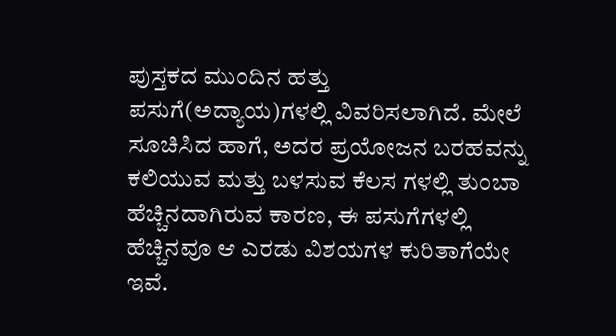ಪುಸ್ತಕದ ಮುಂದಿನ ಹತ್ತು ಪಸುಗೆ(ಅದ್ಯಾಯ)ಗಳಲ್ಲಿ ವಿವರಿಸಲಾಗಿದೆ. ಮೇಲೆ ಸೂಚಿಸಿದ ಹಾಗೆ, ಅದರ ಪ್ರಯೋಜನ ಬರಹವನ್ನು ಕಲಿಯುವ ಮತ್ತು ಬಳಸುವ ಕೆಲಸ ಗಳಲ್ಲಿ ತುಂಬಾ ಹೆಚ್ಚಿನದಾಗಿರುವ ಕಾರಣ, ಈ ಪಸುಗೆಗಳಲ್ಲಿ ಹೆಚ್ಚಿನವೂ ಆ ಎರಡು ವಿಶಯಗಳ ಕುರಿತಾಗೆಯೇ ಇವೆ.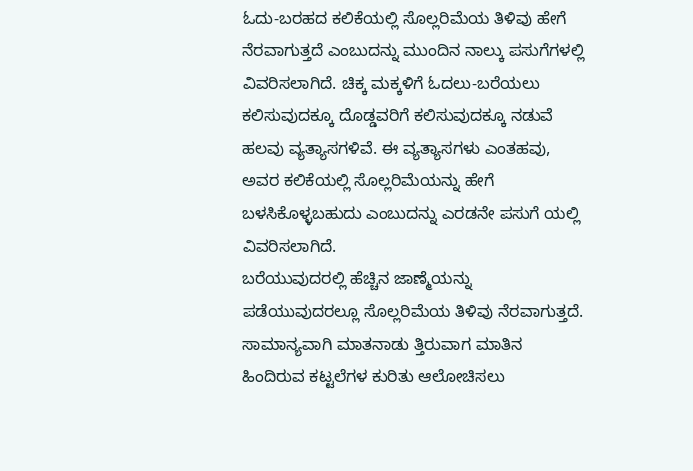ಓದು-ಬರಹದ ಕಲಿಕೆಯಲ್ಲಿ ಸೊಲ್ಲರಿಮೆಯ ತಿಳಿವು ಹೇಗೆ ನೆರವಾಗುತ್ತದೆ ಎಂಬುದನ್ನು ಮುಂದಿನ ನಾಲ್ಕು ಪಸುಗೆಗಳಲ್ಲಿ ವಿವರಿಸಲಾಗಿದೆ. ಚಿಕ್ಕ ಮಕ್ಕಳಿಗೆ ಓದಲು-ಬರೆಯಲು ಕಲಿಸುವುದಕ್ಕೂ ದೊಡ್ಡವರಿಗೆ ಕಲಿಸುವುದಕ್ಕೂ ನಡುವೆ ಹಲವು ವ್ಯತ್ಯಾಸಗಳಿವೆ. ಈ ವ್ಯತ್ಯಾಸಗಳು ಎಂತಹವು, ಅವರ ಕಲಿಕೆಯಲ್ಲಿ ಸೊಲ್ಲರಿಮೆಯನ್ನು ಹೇಗೆ ಬಳಸಿಕೊಳ್ಳಬಹುದು ಎಂಬುದನ್ನು ಎರಡನೇ ಪಸುಗೆ ಯಲ್ಲಿ ವಿವರಿಸಲಾಗಿದೆ.
ಬರೆಯುವುದರಲ್ಲಿ ಹೆಚ್ಚಿನ ಜಾಣ್ಮೆಯನ್ನು ಪಡೆಯುವುದರಲ್ಲೂ ಸೊಲ್ಲರಿಮೆಯ ತಿಳಿವು ನೆರವಾಗುತ್ತದೆ. ಸಾಮಾನ್ಯವಾಗಿ ಮಾತನಾಡು ತ್ತಿರುವಾಗ ಮಾತಿನ ಹಿಂದಿರುವ ಕಟ್ಟಲೆಗಳ ಕುರಿತು ಆಲೋಚಿಸಲು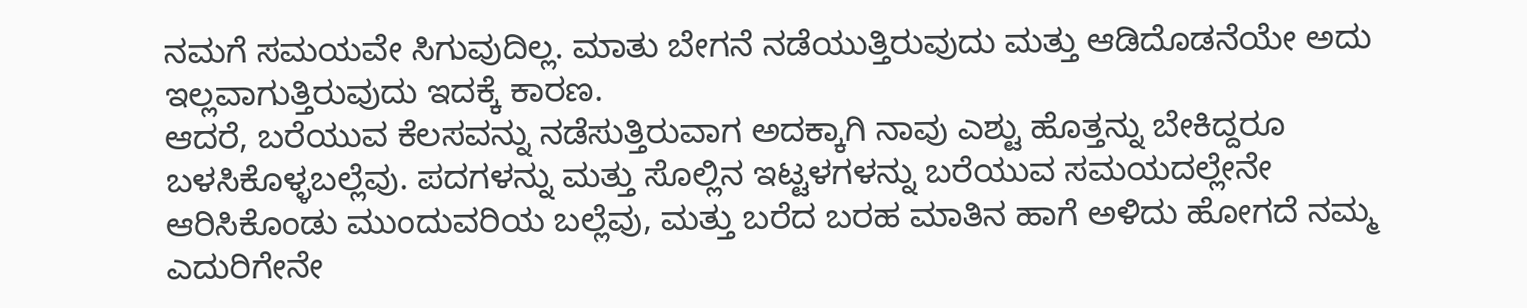ನಮಗೆ ಸಮಯವೇ ಸಿಗುವುದಿಲ್ಲ. ಮಾತು ಬೇಗನೆ ನಡೆಯುತ್ತಿರುವುದು ಮತ್ತು ಆಡಿದೊಡನೆಯೇ ಅದು ಇಲ್ಲವಾಗುತ್ತಿರುವುದು ಇದಕ್ಕೆ ಕಾರಣ.
ಆದರೆ, ಬರೆಯುವ ಕೆಲಸವನ್ನು ನಡೆಸುತ್ತಿರುವಾಗ ಅದಕ್ಕಾಗಿ ನಾವು ಎಶ್ಟು ಹೊತ್ತನ್ನು ಬೇಕಿದ್ದರೂ ಬಳಸಿಕೊಳ್ಳಬಲ್ಲೆವು. ಪದಗಳನ್ನು ಮತ್ತು ಸೊಲ್ಲಿನ ಇಟ್ಟಳಗಳನ್ನು ಬರೆಯುವ ಸಮಯದಲ್ಲೇನೇ ಆರಿಸಿಕೊಂಡು ಮುಂದುವರಿಯ ಬಲ್ಲೆವು, ಮತ್ತು ಬರೆದ ಬರಹ ಮಾತಿನ ಹಾಗೆ ಅಳಿದು ಹೋಗದೆ ನಮ್ಮ ಎದುರಿಗೇನೇ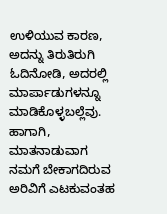ಉಳಿಯುವ ಕಾರಣ, ಅದನ್ನು ತಿರುತಿರುಗಿ ಓದಿನೋಡಿ, ಅದರಲ್ಲಿ
ಮಾರ್ಪಾಡುಗಳನ್ನೂ ಮಾಡಿಕೊಳ್ಳಬಲ್ಲೆವು. ಹಾಗಾಗಿ, ಮಾತನಾಡುವಾಗ ನಮಗೆ ಬೇಕಾಗದಿರುವ ಅರಿವಿಗೆ ಎಟಕುವಂತಹ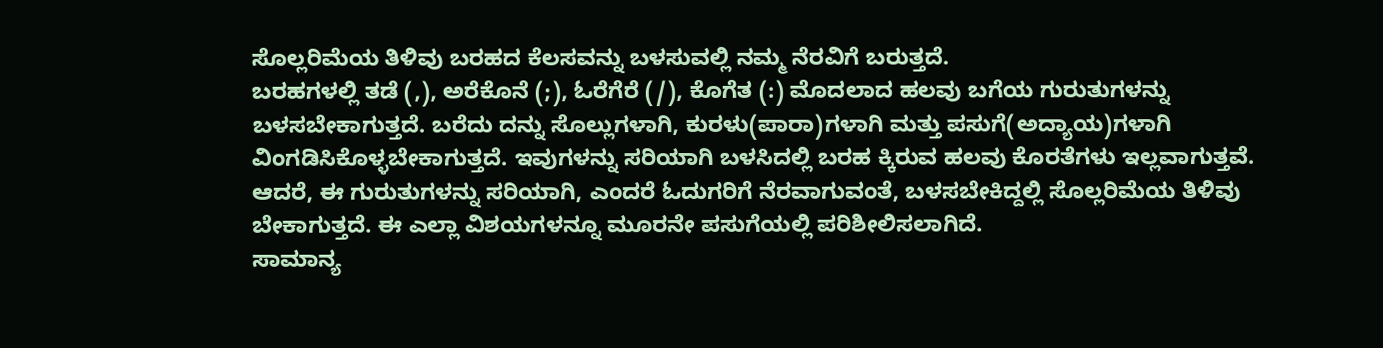ಸೊಲ್ಲರಿಮೆಯ ತಿಳಿವು ಬರಹದ ಕೆಲಸವನ್ನು ಬಳಸುವಲ್ಲಿ ನಮ್ಮ ನೆರವಿಗೆ ಬರುತ್ತದೆ.
ಬರಹಗಳಲ್ಲಿ ತಡೆ (,), ಅರೆಕೊನೆ (;), ಓರೆಗೆರೆ (/), ಕೊಗೆತ (:) ಮೊದಲಾದ ಹಲವು ಬಗೆಯ ಗುರುತುಗಳನ್ನು ಬಳಸಬೇಕಾಗುತ್ತದೆ. ಬರೆದು ದನ್ನು ಸೊಲ್ಲುಗಳಾಗಿ, ಕುರಳು(ಪಾರಾ)ಗಳಾಗಿ ಮತ್ತು ಪಸುಗೆ(ಅದ್ಯಾಯ)ಗಳಾಗಿ ವಿಂಗಡಿಸಿಕೊಳ್ಳಬೇಕಾಗುತ್ತದೆ. ಇವುಗಳನ್ನು ಸರಿಯಾಗಿ ಬಳಸಿದಲ್ಲಿ ಬರಹ ಕ್ಕಿರುವ ಹಲವು ಕೊರತೆಗಳು ಇಲ್ಲವಾಗುತ್ತವೆ. ಆದರೆ, ಈ ಗುರುತುಗಳನ್ನು ಸರಿಯಾಗಿ, ಎಂದರೆ ಓದುಗರಿಗೆ ನೆರವಾಗುವಂತೆ, ಬಳಸಬೇಕಿದ್ದಲ್ಲಿ ಸೊಲ್ಲರಿಮೆಯ ತಿಳಿವು ಬೇಕಾಗುತ್ತದೆ. ಈ ಎಲ್ಲಾ ವಿಶಯಗಳನ್ನೂ ಮೂರನೇ ಪಸುಗೆಯಲ್ಲಿ ಪರಿಶೀಲಿಸಲಾಗಿದೆ.
ಸಾಮಾನ್ಯ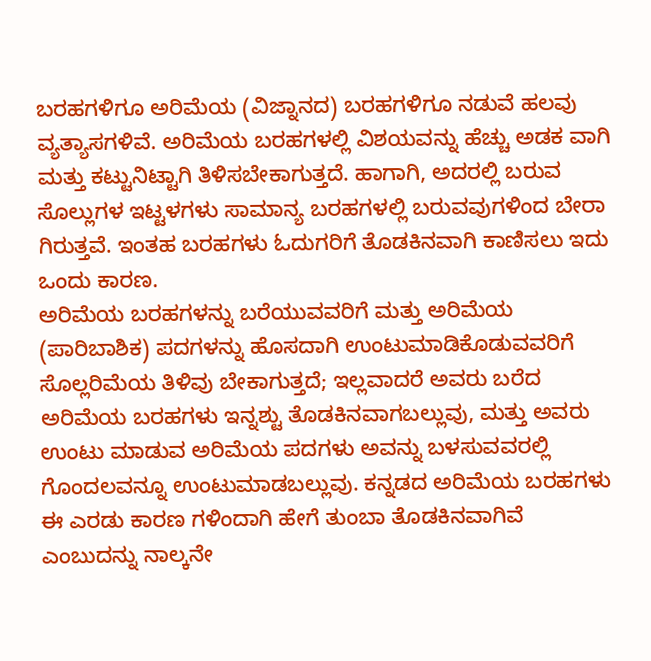ಬರಹಗಳಿಗೂ ಅರಿಮೆಯ (ವಿಜ್ನಾನದ) ಬರಹಗಳಿಗೂ ನಡುವೆ ಹಲವು ವ್ಯತ್ಯಾಸಗಳಿವೆ. ಅರಿಮೆಯ ಬರಹಗಳಲ್ಲಿ ವಿಶಯವನ್ನು ಹೆಚ್ಚು ಅಡಕ ವಾಗಿ ಮತ್ತು ಕಟ್ಟುನಿಟ್ಟಾಗಿ ತಿಳಿಸಬೇಕಾಗುತ್ತದೆ. ಹಾಗಾಗಿ, ಅದರಲ್ಲಿ ಬರುವ ಸೊಲ್ಲುಗಳ ಇಟ್ಟಳಗಳು ಸಾಮಾನ್ಯ ಬರಹಗಳಲ್ಲಿ ಬರುವವುಗಳಿಂದ ಬೇರಾ ಗಿರುತ್ತವೆ. ಇಂತಹ ಬರಹಗಳು ಓದುಗರಿಗೆ ತೊಡಕಿನವಾಗಿ ಕಾಣಿಸಲು ಇದು ಒಂದು ಕಾರಣ.
ಅರಿಮೆಯ ಬರಹಗಳನ್ನು ಬರೆಯುವವರಿಗೆ ಮತ್ತು ಅರಿಮೆಯ (ಪಾರಿಬಾಶಿಕ) ಪದಗಳನ್ನು ಹೊಸದಾಗಿ ಉಂಟುಮಾಡಿಕೊಡುವವರಿಗೆ ಸೊಲ್ಲರಿಮೆಯ ತಿಳಿವು ಬೇಕಾಗುತ್ತದೆ; ಇಲ್ಲವಾದರೆ ಅವರು ಬರೆದ ಅರಿಮೆಯ ಬರಹಗಳು ಇನ್ನಶ್ಟು ತೊಡಕಿನವಾಗಬಲ್ಲುವು, ಮತ್ತು ಅವರು ಉಂಟು ಮಾಡುವ ಅರಿಮೆಯ ಪದಗಳು ಅವನ್ನು ಬಳಸುವವರಲ್ಲಿ ಗೊಂದಲವನ್ನೂ ಉಂಟುಮಾಡಬಲ್ಲುವು. ಕನ್ನಡದ ಅರಿಮೆಯ ಬರಹಗಳು ಈ ಎರಡು ಕಾರಣ ಗಳಿಂದಾಗಿ ಹೇಗೆ ತುಂಬಾ ತೊಡಕಿನವಾಗಿವೆ ಎಂಬುದನ್ನು ನಾಲ್ಕನೇ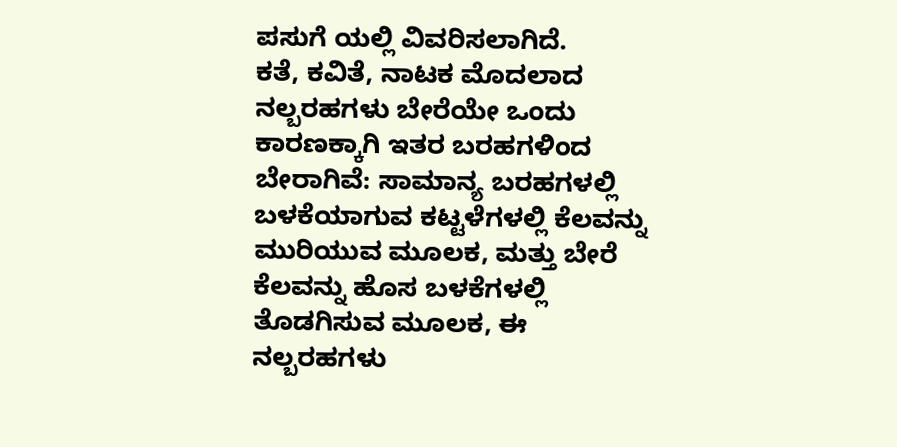ಪಸುಗೆ ಯಲ್ಲಿ ವಿವರಿಸಲಾಗಿದೆ.
ಕತೆ, ಕವಿತೆ, ನಾಟಕ ಮೊದಲಾದ ನಲ್ಬರಹಗಳು ಬೇರೆಯೇ ಒಂದು ಕಾರಣಕ್ಕಾಗಿ ಇತರ ಬರಹಗಳಿಂದ ಬೇರಾಗಿವೆ: ಸಾಮಾನ್ಯ ಬರಹಗಳಲ್ಲಿ ಬಳಕೆಯಾಗುವ ಕಟ್ಟಳೆಗಳಲ್ಲಿ ಕೆಲವನ್ನು ಮುರಿಯುವ ಮೂಲಕ, ಮತ್ತು ಬೇರೆ ಕೆಲವನ್ನು ಹೊಸ ಬಳಕೆಗಳಲ್ಲಿ ತೊಡಗಿಸುವ ಮೂಲಕ, ಈ ನಲ್ಬರಹಗಳು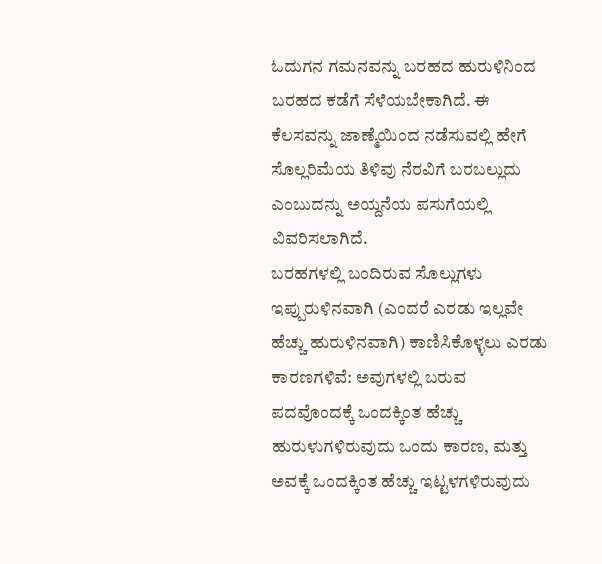ಓದುಗನ ಗಮನವನ್ನು ಬರಹದ ಹುರುಳಿನಿಂದ ಬರಹದ ಕಡೆಗೆ ಸೆಳೆಯಬೇಕಾಗಿದೆ. ಈ ಕೆಲಸವನ್ನು ಜಾಣ್ಮೆಯಿಂದ ನಡೆಸುವಲ್ಲಿ ಹೇಗೆ ಸೊಲ್ಲರಿಮೆಯ ತಿಳಿವು ನೆರವಿಗೆ ಬರಬಲ್ಲುದು ಎಂಬುದನ್ನು ಅಯ್ದನೆಯ ಪಸುಗೆಯಲ್ಲಿ ವಿವರಿಸಲಾಗಿದೆ.
ಬರಹಗಳಲ್ಲಿ ಬಂದಿರುವ ಸೊಲ್ಲುಗಳು ಇಪ್ಪುರುಳಿನವಾಗಿ (ಎಂದರೆ ಎರಡು ಇಲ್ಲವೇ ಹೆಚ್ಚು ಹುರುಳಿನವಾಗಿ) ಕಾಣಿಸಿಕೊಳ್ಳಲು ಎರಡು ಕಾರಣಗಳಿವೆ: ಅವುಗಳಲ್ಲಿ ಬರುವ ಪದವೊಂದಕ್ಕೆ ಒಂದಕ್ಕಿಂತ ಹೆಚ್ಚು ಹುರುಳುಗಳಿರುವುದು ಒಂದು ಕಾರಣ, ಮತ್ತು ಅವಕ್ಕೆ ಒಂದಕ್ಕಿಂತ ಹೆಚ್ಚು ಇಟ್ಟಳಗಳಿರುವುದು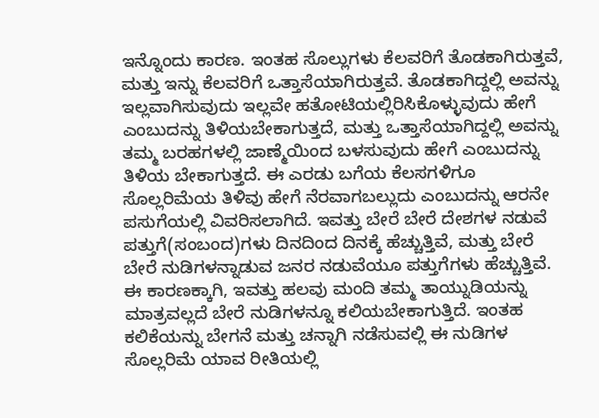ಇನ್ನೊಂದು ಕಾರಣ. ಇಂತಹ ಸೊಲ್ಲುಗಳು ಕೆಲವರಿಗೆ ತೊಡಕಾಗಿರುತ್ತವೆ, ಮತ್ತು ಇನ್ನು ಕೆಲವರಿಗೆ ಒತ್ತಾಸೆಯಾಗಿರುತ್ತವೆ. ತೊಡಕಾಗಿದ್ದಲ್ಲಿ ಅವನ್ನು ಇಲ್ಲವಾಗಿಸುವುದು ಇಲ್ಲವೇ ಹತೋಟಿಯಲ್ಲಿರಿಸಿಕೊಳ್ಳುವುದು ಹೇಗೆ ಎಂಬುದನ್ನು ತಿಳಿಯಬೇಕಾಗುತ್ತದೆ, ಮತ್ತು ಒತ್ತಾಸೆಯಾಗಿದ್ದಲ್ಲಿ ಅವನ್ನು ತಮ್ಮ ಬರಹಗಳಲ್ಲಿ ಜಾಣ್ಮೆಯಿಂದ ಬಳಸುವುದು ಹೇಗೆ ಎಂಬುದನ್ನು ತಿಳಿಯ ಬೇಕಾಗುತ್ತದೆ. ಈ ಎರಡು ಬಗೆಯ ಕೆಲಸಗಳಿಗೂ ಸೊಲ್ಲರಿಮೆಯ ತಿಳಿವು ಹೇಗೆ ನೆರವಾಗಬಲ್ಲುದು ಎಂಬುದನ್ನು ಆರನೇ ಪಸುಗೆಯಲ್ಲಿ ವಿವರಿಸಲಾಗಿದೆ. ಇವತ್ತು ಬೇರೆ ಬೇರೆ ದೇಶಗಳ ನಡುವೆ ಪತ್ತುಗೆ(ಸಂಬಂದ)ಗಳು ದಿನದಿಂದ ದಿನಕ್ಕೆ ಹೆಚ್ಚುತ್ತಿವೆ, ಮತ್ತು ಬೇರೆ ಬೇರೆ ನುಡಿಗಳನ್ನಾಡುವ ಜನರ ನಡುವೆಯೂ ಪತ್ತುಗೆಗಳು ಹೆಚ್ಚುತ್ತಿವೆ. ಈ ಕಾರಣಕ್ಕಾಗಿ, ಇವತ್ತು ಹಲವು ಮಂದಿ ತಮ್ಮ ತಾಯ್ನುಡಿಯನ್ನು ಮಾತ್ರವಲ್ಲದೆ ಬೇರೆ ನುಡಿಗಳನ್ನೂ ಕಲಿಯಬೇಕಾಗುತ್ತಿದೆ. ಇಂತಹ ಕಲಿಕೆಯನ್ನು ಬೇಗನೆ ಮತ್ತು ಚನ್ನಾಗಿ ನಡೆಸುವಲ್ಲಿ ಈ ನುಡಿಗಳ ಸೊಲ್ಲರಿಮೆ ಯಾವ ರೀತಿಯಲ್ಲಿ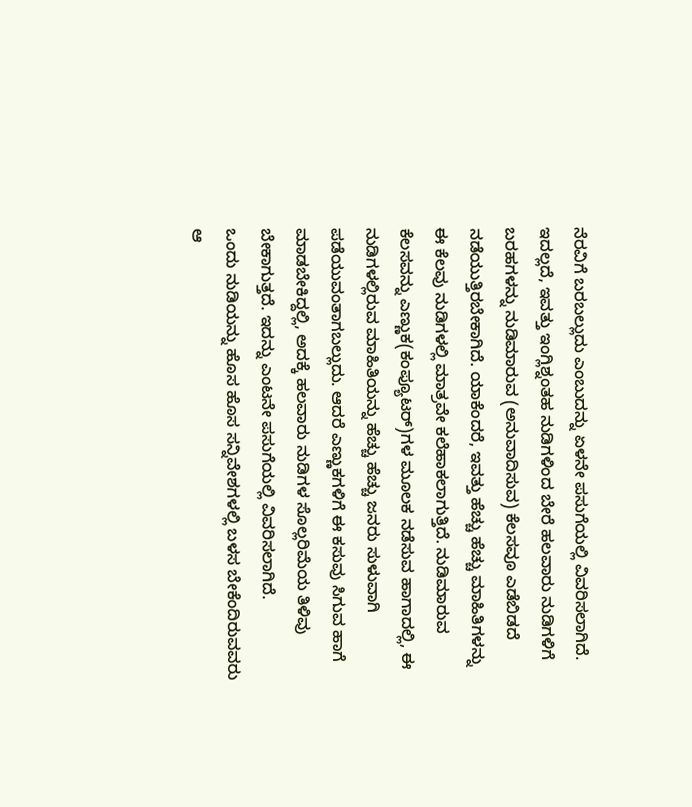ನೆರವಿಗೆ ಬರಬಲ್ಲುದು ಎಂಬುದನ್ನು ಏಳನೇ ಪಸುಗೆಯಲ್ಲಿ ವಿವರಿಸಲಾಗಿದೆ.
ಇದಲ್ಲದೆ, ಇವತ್ತು ಇಂಗ್ಲಿಶ್ನಂತಹ ನುಡಿಗಳಿಂದ ಬೇರೆ ಹಲವಾರು ನುಡಿಗಳಿಗೆ ಬರಹಗಳನ್ನು ನುಡಿಮಾರುವ (ಅನುವಾದಿಸುವ) ಕೆಲಸವೂ ಎಡೆಬಿಡದೆ ನಡೆಯುತ್ತಿರಬೇಕಾಗಿದೆ. ಯಾಕೆಂದರೆ, ಇವತ್ತು ಹೆಚ್ಚು ಹೆಚ್ಚು ಮಾಹಿತಿಗಳನ್ನು ಈ ಕೆಲವು ನುಡಿಗಳಲ್ಲಿ ಮಾತ್ರವೇ ಕಲೆಹಾಕಲಾಗುತ್ತಿದೆ. ನುಡಿಮಾರುವ ಕೆಲಸವನ್ನು ಎಣ್ಣುಕ(ಕಂಪ್ಯೂಟರ್)ಗಳ ಮೂಲಕ ನಡೆಸುವ ಹಾಗಾದಲ್ಲಿ, ಈ ನುಡಿಗಳಲ್ಲಿರುವ ಮಾಹಿತಿಯನ್ನು ಹೆಚ್ಚು ಹೆಚ್ಚು ಜನರು ಸುಳುವಾಗಿ ಪಡೆಯುವಂತಾಗಬಲ್ಲುದು. ಆದರೆ ಎಣ್ಣುಕಗಳಿಗೆ ಈ ಕಸುವು ಸಿಗುವ ಹಾಗೆ ಮಾಡಬೇಕಿದ್ದಲ್ಲಿ, ಅದಕ್ಕೆ ಹಲವಾರು ನುಡಿಗಳ ಸೊಲ್ಲರಿಮೆಯ ತಿಳಿವು ಬೇಕಾಗುತ್ತದೆ. ಇದನ್ನು ಎಂಟನೇ ಪಸುಗೆಯಲ್ಲಿ ವಿವರಿಸಲಾಗಿದೆ.
ಒಂದು ನುಡಿಯನ್ನು ಹೊಸ ಹೊಸ ಸನ್ನಿವೇಶಗಳಲ್ಲಿ ಬಳಸ ಬೇಕೆಂದಿರುವವರು ಆ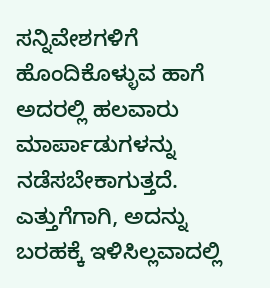ಸನ್ನಿವೇಶಗಳಿಗೆ ಹೊಂದಿಕೊಳ್ಳುವ ಹಾಗೆ ಅದರಲ್ಲಿ ಹಲವಾರು ಮಾರ್ಪಾಡುಗಳನ್ನು ನಡೆಸಬೇಕಾಗುತ್ತದೆ. ಎತ್ತುಗೆಗಾಗಿ, ಅದನ್ನು ಬರಹಕ್ಕೆ ಇಳಿಸಿಲ್ಲವಾದಲ್ಲಿ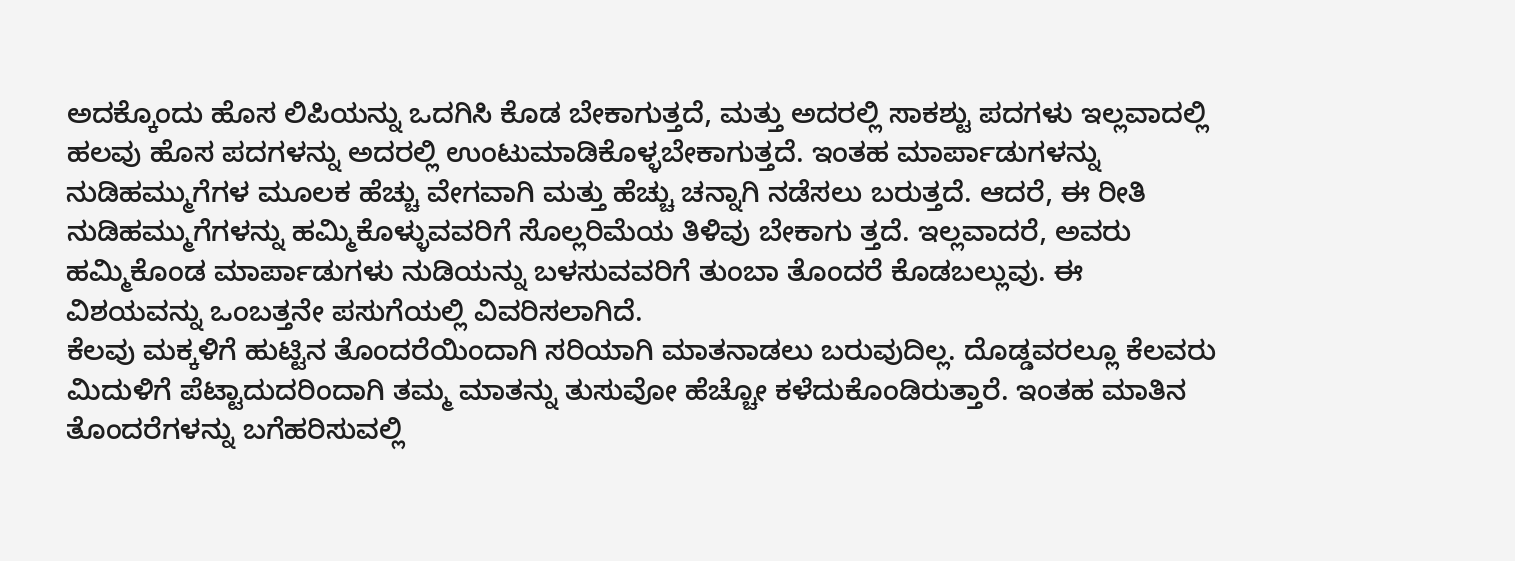ಅದಕ್ಕೊಂದು ಹೊಸ ಲಿಪಿಯನ್ನು ಒದಗಿಸಿ ಕೊಡ ಬೇಕಾಗುತ್ತದೆ, ಮತ್ತು ಅದರಲ್ಲಿ ಸಾಕಶ್ಟು ಪದಗಳು ಇಲ್ಲವಾದಲ್ಲಿ ಹಲವು ಹೊಸ ಪದಗಳನ್ನು ಅದರಲ್ಲಿ ಉಂಟುಮಾಡಿಕೊಳ್ಳಬೇಕಾಗುತ್ತದೆ. ಇಂತಹ ಮಾರ್ಪಾಡುಗಳನ್ನು ನುಡಿಹಮ್ಮುಗೆಗಳ ಮೂಲಕ ಹೆಚ್ಚು ವೇಗವಾಗಿ ಮತ್ತು ಹೆಚ್ಚು ಚನ್ನಾಗಿ ನಡೆಸಲು ಬರುತ್ತದೆ. ಆದರೆ, ಈ ರೀತಿ ನುಡಿಹಮ್ಮುಗೆಗಳನ್ನು ಹಮ್ಮಿಕೊಳ್ಳುವವರಿಗೆ ಸೊಲ್ಲರಿಮೆಯ ತಿಳಿವು ಬೇಕಾಗು ತ್ತದೆ. ಇಲ್ಲವಾದರೆ, ಅವರು ಹಮ್ಮಿಕೊಂಡ ಮಾರ್ಪಾಡುಗಳು ನುಡಿಯನ್ನು ಬಳಸುವವರಿಗೆ ತುಂಬಾ ತೊಂದರೆ ಕೊಡಬಲ್ಲುವು. ಈ ವಿಶಯವನ್ನು ಒಂಬತ್ತನೇ ಪಸುಗೆಯಲ್ಲಿ ವಿವರಿಸಲಾಗಿದೆ.
ಕೆಲವು ಮಕ್ಕಳಿಗೆ ಹುಟ್ಟಿನ ತೊಂದರೆಯಿಂದಾಗಿ ಸರಿಯಾಗಿ ಮಾತನಾಡಲು ಬರುವುದಿಲ್ಲ. ದೊಡ್ಡವರಲ್ಲೂ ಕೆಲವರು ಮಿದುಳಿಗೆ ಪೆಟ್ಟಾದುದರಿಂದಾಗಿ ತಮ್ಮ ಮಾತನ್ನು ತುಸುವೋ ಹೆಚ್ಚೋ ಕಳೆದುಕೊಂಡಿರುತ್ತಾರೆ. ಇಂತಹ ಮಾತಿನ ತೊಂದರೆಗಳನ್ನು ಬಗೆಹರಿಸುವಲ್ಲಿ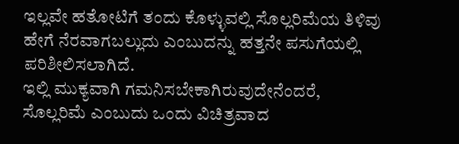ಇಲ್ಲವೇ ಹತೋಟಿಗೆ ತಂದು ಕೊಳ್ಳುವಲ್ಲಿ ಸೊಲ್ಲರಿಮೆಯ ತಿಳಿವು ಹೇಗೆ ನೆರವಾಗಬಲ್ಲುದು ಎಂಬುದನ್ನು ಹತ್ತನೇ ಪಸುಗೆಯಲ್ಲಿ ಪರಿಶೀಲಿಸಲಾಗಿದೆ.
ಇಲ್ಲಿ ಮುಕ್ಯವಾಗಿ ಗಮನಿಸಬೇಕಾಗಿರುವುದೇನೆಂದರೆ, ಸೊಲ್ಲರಿಮೆ ಎಂಬುದು ಒಂದು ವಿಚಿತ್ರವಾದ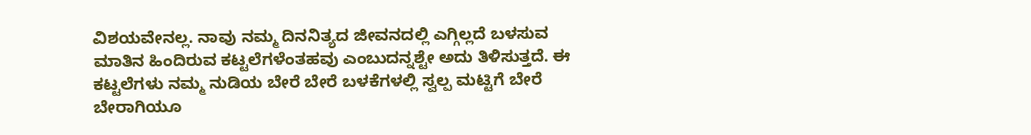ವಿಶಯವೇನಲ್ಲ. ನಾವು ನಮ್ಮ ದಿನನಿತ್ಯದ ಜೀವನದಲ್ಲಿ ಎಗ್ಗಿಲ್ಲದೆ ಬಳಸುವ ಮಾತಿನ ಹಿಂದಿರುವ ಕಟ್ಟಲೆಗಳೆಂತಹವು ಎಂಬುದನ್ನಶ್ಟೇ ಅದು ತಿಳಿಸುತ್ತದೆ. ಈ ಕಟ್ಟಲೆಗಳು ನಮ್ಮ ನುಡಿಯ ಬೇರೆ ಬೇರೆ ಬಳಕೆಗಳಲ್ಲಿ ಸ್ವಲ್ಪ ಮಟ್ಟಿಗೆ ಬೇರೆ ಬೇರಾಗಿಯೂ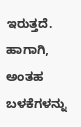ಇರುತ್ತದೆ. ಹಾಗಾಗಿ, ಅಂತಹ ಬಳಕೆಗಳನ್ನು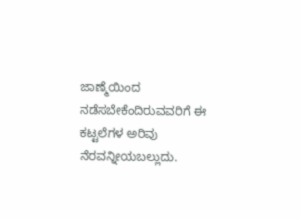ಜಾಣ್ಮೆಯಿಂದ ನಡೆಸಬೇಕೆಂದಿರುವವರಿಗೆ ಈ ಕಟ್ಟಲೆಗಳ ಅರಿವು ನೆರವನ್ನೀಯಬಲ್ಲುದು.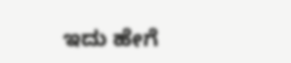ಇದು ಹೇಗೆ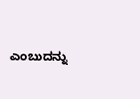ಎಂಬುದನ್ನು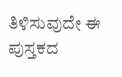ತಿಳಿಸುವುದೇ ಈ ಪುಸ್ತಕದ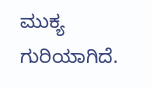ಮುಕ್ಯ ಗುರಿಯಾಗಿದೆ.